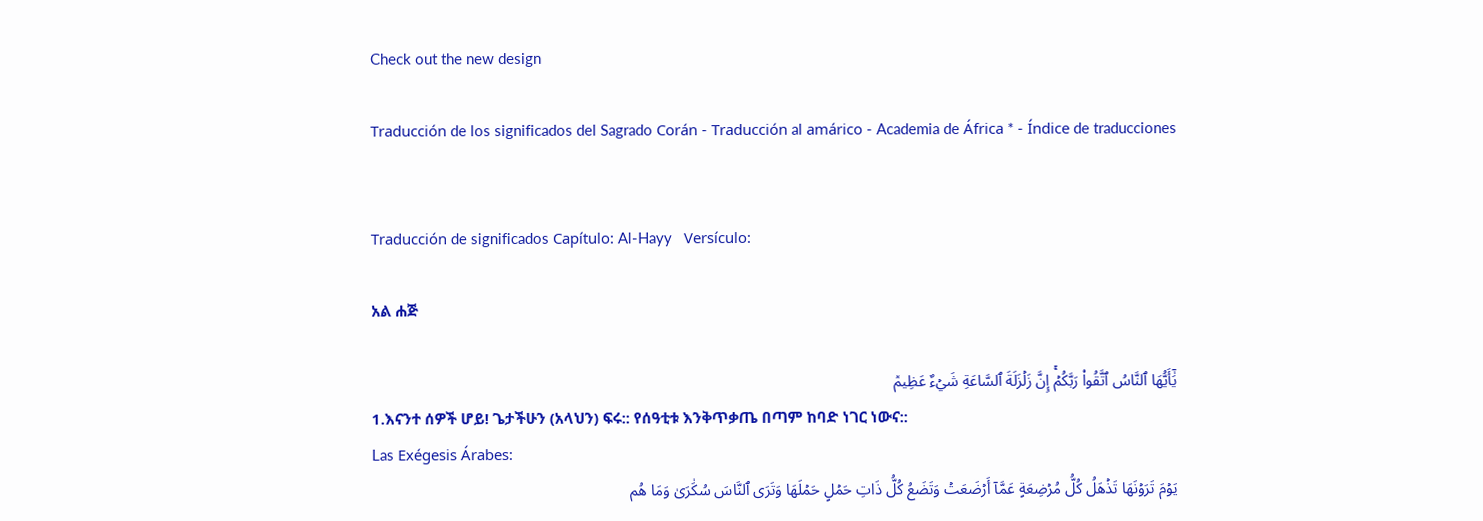Check out the new design

Traducción de los significados del Sagrado Corán - Traducción al amárico - Academia de África * - Índice de traducciones


Traducción de significados Capítulo: Al-Hayy   Versículo:

አል ሐጅ

يَٰٓأَيُّهَا ٱلنَّاسُ ٱتَّقُواْ رَبَّكُمۡۚ إِنَّ زَلۡزَلَةَ ٱلسَّاعَةِ شَيۡءٌ عَظِيمٞ
1.እናንተ ሰዎች ሆይ! ጌታችሁን (አላህን) ፍሩ:: የሰዓቲቱ እንቅጥቃጤ በጣም ከባድ ነገር ነውና::
Las Exégesis Árabes:
يَوۡمَ تَرَوۡنَهَا تَذۡهَلُ كُلُّ مُرۡضِعَةٍ عَمَّآ أَرۡضَعَتۡ وَتَضَعُ كُلُّ ذَاتِ حَمۡلٍ حَمۡلَهَا وَتَرَى ٱلنَّاسَ سُكَٰرَىٰ وَمَا هُم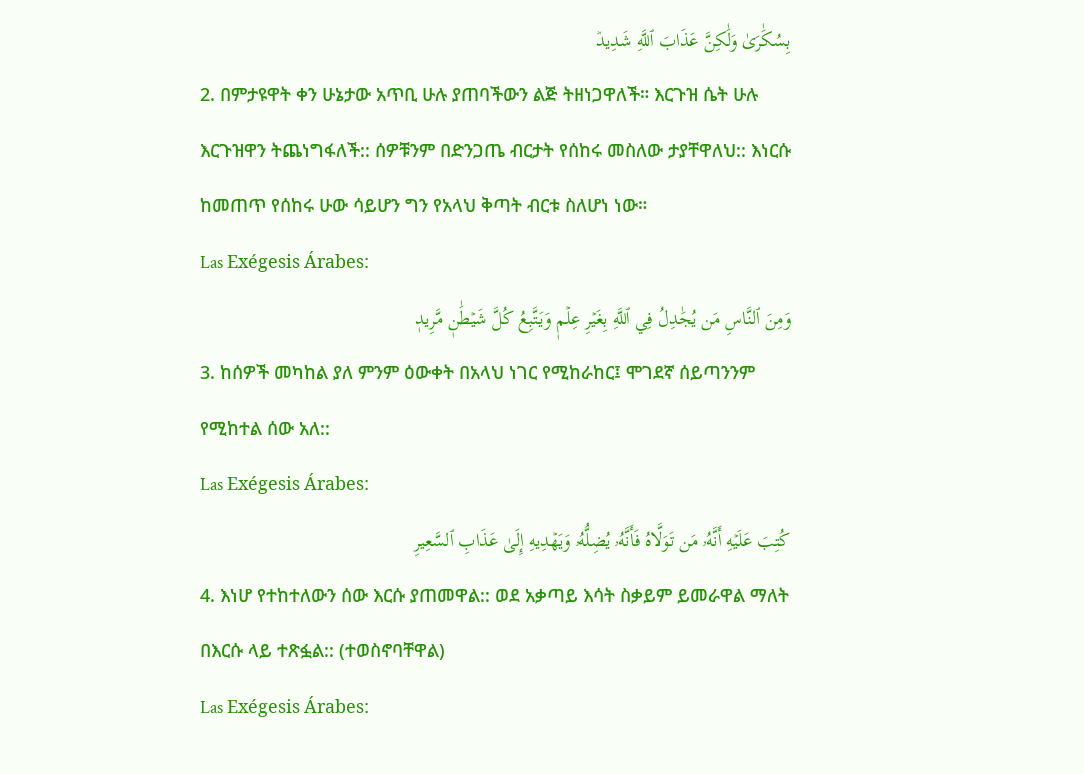بِسُكَٰرَىٰ وَلَٰكِنَّ عَذَابَ ٱللَّهِ شَدِيدٞ
2. በምታዩዋት ቀን ሁኔታው አጥቢ ሁሉ ያጠባችውን ልጅ ትዘነጋዋለች። እርጉዝ ሴት ሁሉ እርጉዝዋን ትጨነግፋለች:: ሰዎቹንም በድንጋጤ ብርታት የሰከሩ መስለው ታያቸዋለህ:: እነርሱ ከመጠጥ የሰከሩ ሁው ሳይሆን ግን የአላህ ቅጣት ብርቱ ስለሆነ ነው።
Las Exégesis Árabes:
وَمِنَ ٱلنَّاسِ مَن يُجَٰدِلُ فِي ٱللَّهِ بِغَيۡرِ عِلۡمٖ وَيَتَّبِعُ كُلَّ شَيۡطَٰنٖ مَّرِيدٖ
3. ከሰዎች መካከል ያለ ምንም ዕውቀት በአላህ ነገር የሚከራከር፤ ሞገደኛ ሰይጣንንም የሚከተል ሰው አለ::
Las Exégesis Árabes:
كُتِبَ عَلَيۡهِ أَنَّهُۥ مَن تَوَلَّاهُ فَأَنَّهُۥ يُضِلُّهُۥ وَيَهۡدِيهِ إِلَىٰ عَذَابِ ٱلسَّعِيرِ
4. እነሆ የተከተለውን ሰው እርሱ ያጠመዋል:: ወደ አቃጣይ እሳት ስቃይም ይመራዋል ማለት በእርሱ ላይ ተጽፏል:: (ተወስኖባቸዋል)
Las Exégesis Árabes: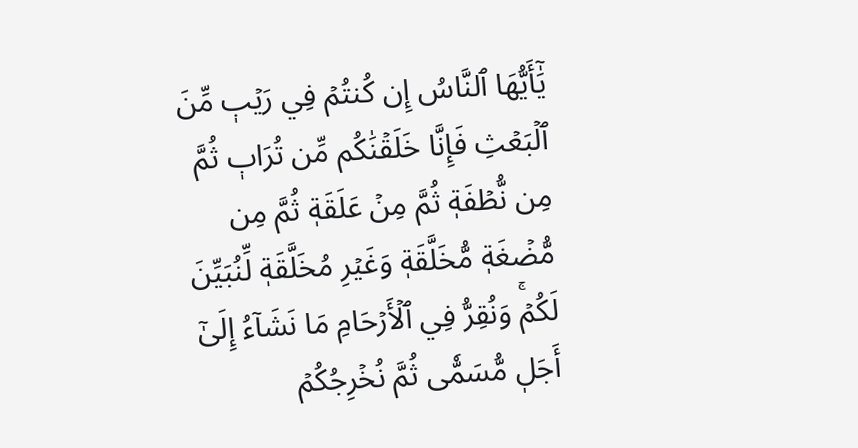يَٰٓأَيُّهَا ٱلنَّاسُ إِن كُنتُمۡ فِي رَيۡبٖ مِّنَ ٱلۡبَعۡثِ فَإِنَّا خَلَقۡنَٰكُم مِّن تُرَابٖ ثُمَّ مِن نُّطۡفَةٖ ثُمَّ مِنۡ عَلَقَةٖ ثُمَّ مِن مُّضۡغَةٖ مُّخَلَّقَةٖ وَغَيۡرِ مُخَلَّقَةٖ لِّنُبَيِّنَ لَكُمۡۚ وَنُقِرُّ فِي ٱلۡأَرۡحَامِ مَا نَشَآءُ إِلَىٰٓ أَجَلٖ مُّسَمّٗى ثُمَّ نُخۡرِجُكُمۡ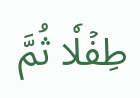طِفۡلٗا ثُمَّ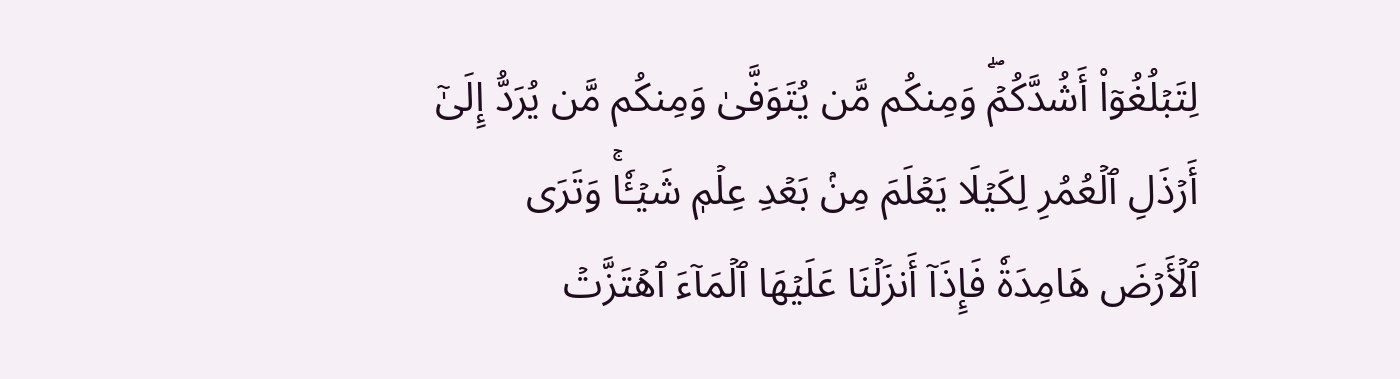لِتَبۡلُغُوٓاْ أَشُدَّكُمۡۖ وَمِنكُم مَّن يُتَوَفَّىٰ وَمِنكُم مَّن يُرَدُّ إِلَىٰٓ أَرۡذَلِ ٱلۡعُمُرِ لِكَيۡلَا يَعۡلَمَ مِنۢ بَعۡدِ عِلۡمٖ شَيۡـٔٗاۚ وَتَرَى ٱلۡأَرۡضَ هَامِدَةٗ فَإِذَآ أَنزَلۡنَا عَلَيۡهَا ٱلۡمَآءَ ٱهۡتَزَّتۡ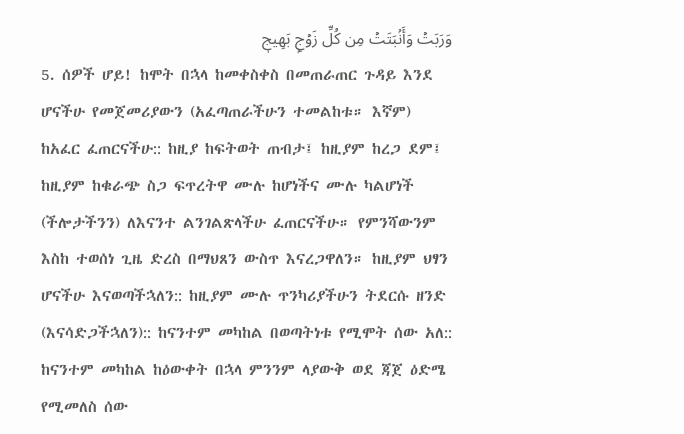وَرَبَتۡ وَأَنۢبَتَتۡ مِن كُلِّ زَوۡجِۭ بَهِيجٖ
5. ሰዎች ሆይ! ከሞት በኋላ ከመቀስቀስ በመጠራጠር ጉዳይ እንደ ሆናችሁ የመጀመሪያውን (አፈጣጠራችሁን ተመልከቱ። እኛም) ከአፈር ፈጠርናችሁ:: ከዚያ ከፍትወት ጠብታ፤ ከዚያም ከረጋ ደም፤ ከዚያም ከቁራጭ ስጋ ፍጥረትዋ ሙሉ ከሆነችና ሙሉ ካልሆነች (ችሎታችንን) ለእናንተ ልንገልጽላችሁ ፈጠርናችሁ። የምንሻውንም እስከ ተወሰነ ጊዜ ድረስ በማህጸን ውስጥ እናረጋዋለን። ከዚያም ህፃን ሆናችሁ እናወጣችኋለን:: ከዚያም ሙሉ ጥንካሪያችሁን ትደርሱ ዘንድ (እናሳድጋችኋለን):: ከናንተም መካከል በወጣትነቱ የሚሞት ሰው አለ:: ከናንተም መካከል ከዕውቀት በኋላ ምንንም ላያውቅ ወደ ጃጀ ዕድሜ የሚመለስ ሰው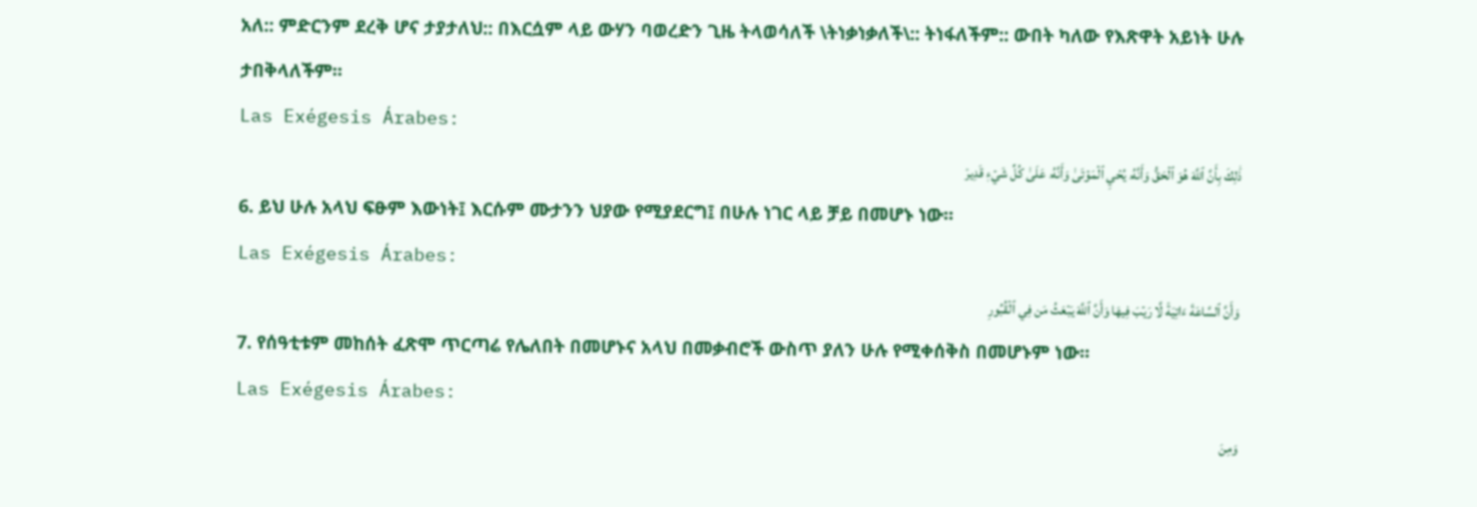አለ:: ምድርንም ደረቅ ሆና ታያታለህ:: በእርሷም ላይ ውሃን ባወረድን ጊዜ ትላወሳለች \ትነቃነቃለች\:: ትነፋለችም:: ውበት ካለው የእጽዋት አይነት ሁሉ ታበቅላለችም።
Las Exégesis Árabes:
ذَٰلِكَ بِأَنَّ ٱللَّهَ هُوَ ٱلۡحَقُّ وَأَنَّهُۥ يُحۡيِ ٱلۡمَوۡتَىٰ وَأَنَّهُۥ عَلَىٰ كُلِّ شَيۡءٖ قَدِيرٞ
6. ይህ ሁሉ አላህ ፍፁም እውነት፤ እርሱም ሙታንን ህያው የሚያደርግ፤ በሁሉ ነገር ላይ ቻይ በመሆኑ ነው።
Las Exégesis Árabes:
وَأَنَّ ٱلسَّاعَةَ ءَاتِيَةٞ لَّا رَيۡبَ فِيهَا وَأَنَّ ٱللَّهَ يَبۡعَثُ مَن فِي ٱلۡقُبُورِ
7. የሰዓቲቱም መከሰት ፈጽሞ ጥርጣሬ የሌለበት በመሆኑና አላህ በመቃብሮች ውስጥ ያለን ሁሉ የሚቀሰቅስ በመሆኑም ነው።
Las Exégesis Árabes:
وَمِنَ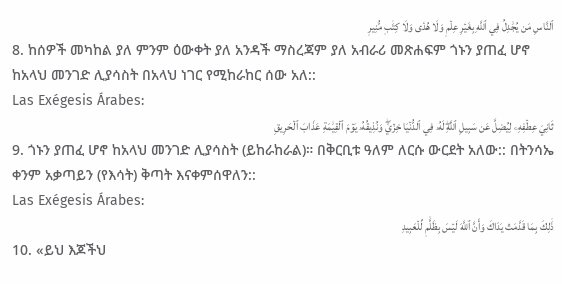ٱلنَّاسِ مَن يُجَٰدِلُ فِي ٱللَّهِ بِغَيۡرِ عِلۡمٖ وَلَا هُدٗى وَلَا كِتَٰبٖ مُّنِيرٖ
8. ከሰዎች መካከል ያለ ምንም ዕውቀት ያለ አንዳች ማስረጃም ያለ አብራሪ መጽሐፍም ጎኑን ያጠፈ ሆኖ ከአላህ መንገድ ሊያሳስት በአላህ ነገር የሚከራከር ሰው አለ::
Las Exégesis Árabes:
ثَانِيَ عِطۡفِهِۦ لِيُضِلَّ عَن سَبِيلِ ٱللَّهِۖ لَهُۥ فِي ٱلدُّنۡيَا خِزۡيٞۖ وَنُذِيقُهُۥ يَوۡمَ ٱلۡقِيَٰمَةِ عَذَابَ ٱلۡحَرِيقِ
9. ጎኑን ያጠፈ ሆኖ ከአላህ መንገድ ሊያሳስት (ይከራከራል)። በቅርቢቱ ዓለም ለርሱ ውርደት አለው:: በትንሳኤ ቀንም አቃጣይን (የእሳት) ቅጣት እናቀምሰዋለን::
Las Exégesis Árabes:
ذَٰلِكَ بِمَا قَدَّمَتۡ يَدَاكَ وَأَنَّ ٱللَّهَ لَيۡسَ بِظَلَّٰمٖ لِّلۡعَبِيدِ
10. «ይህ እጆችህ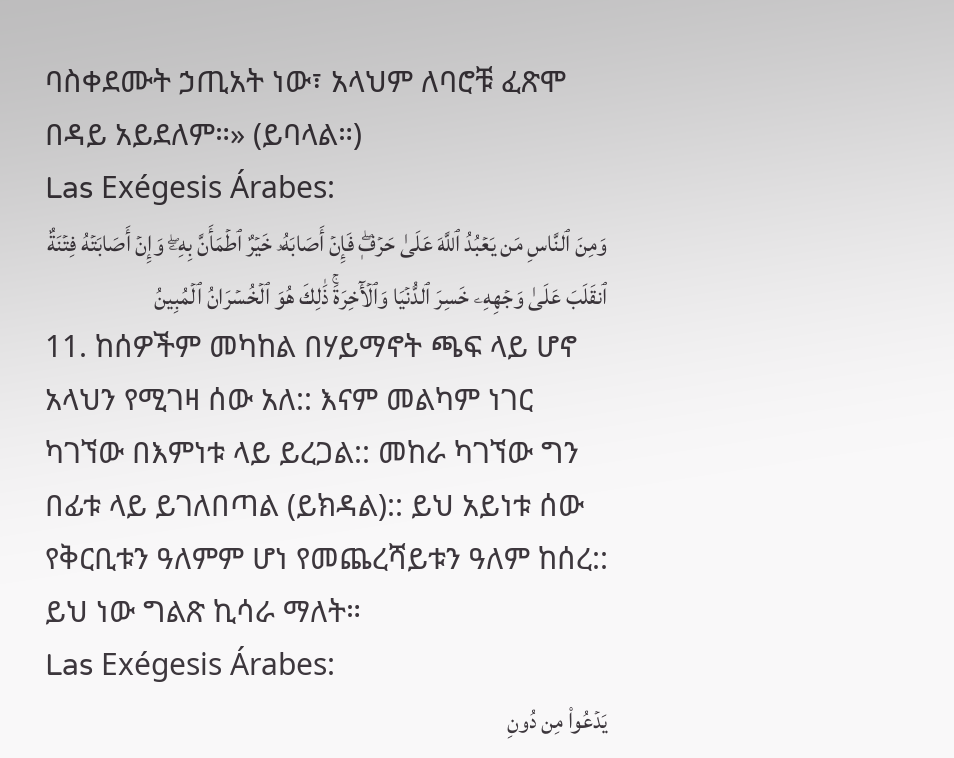ባስቀደሙት ኃጢአት ነው፣ አላህም ለባሮቹ ፈጽሞ በዳይ አይደለም።» (ይባላል።)
Las Exégesis Árabes:
وَمِنَ ٱلنَّاسِ مَن يَعۡبُدُ ٱللَّهَ عَلَىٰ حَرۡفٖۖ فَإِنۡ أَصَابَهُۥ خَيۡرٌ ٱطۡمَأَنَّ بِهِۦۖ وَإِنۡ أَصَابَتۡهُ فِتۡنَةٌ ٱنقَلَبَ عَلَىٰ وَجۡهِهِۦ خَسِرَ ٱلدُّنۡيَا وَٱلۡأٓخِرَةَۚ ذَٰلِكَ هُوَ ٱلۡخُسۡرَانُ ٱلۡمُبِينُ
11. ከሰዎችም መካከል በሃይማኖት ጫፍ ላይ ሆኖ አላህን የሚገዛ ሰው አለ:: እናም መልካም ነገር ካገኘው በእምነቱ ላይ ይረጋል:: መከራ ካገኘው ግን በፊቱ ላይ ይገለበጣል (ይክዳል):: ይህ አይነቱ ሰው የቅርቢቱን ዓለምም ሆነ የመጨረሻይቱን ዓለም ከሰረ:: ይህ ነው ግልጽ ኪሳራ ማለት።
Las Exégesis Árabes:
يَدۡعُواْ مِن دُونِ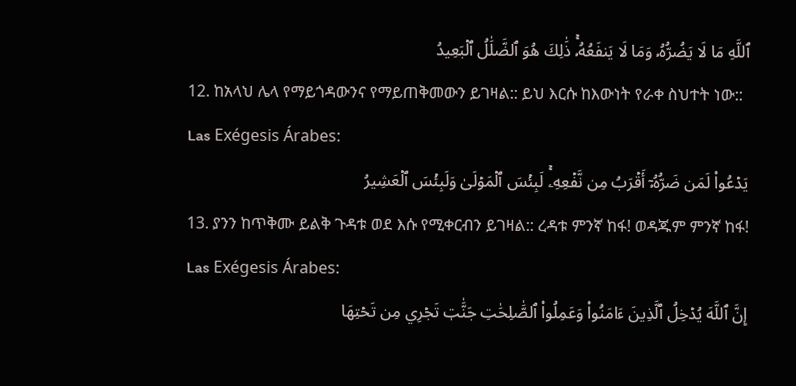ٱللَّهِ مَا لَا يَضُرُّهُۥ وَمَا لَا يَنفَعُهُۥۚ ذَٰلِكَ هُوَ ٱلضَّلَٰلُ ٱلۡبَعِيدُ
12. ከአላህ ሌላ የማይጎዳውንና የማይጠቅመውን ይገዛል:: ይህ እርሱ ከእውነት የራቀ ስህተት ነው::
Las Exégesis Árabes:
يَدۡعُواْ لَمَن ضَرُّهُۥٓ أَقۡرَبُ مِن نَّفۡعِهِۦۚ لَبِئۡسَ ٱلۡمَوۡلَىٰ وَلَبِئۡسَ ٱلۡعَشِيرُ
13. ያንን ከጥቅሙ ይልቅ ጉዳቱ ወደ እሱ የሚቀርብን ይገዛል:: ረዳቱ ምንኛ ከፋ! ወዳጁም ምንኛ ከፋ!
Las Exégesis Árabes:
إِنَّ ٱللَّهَ يُدۡخِلُ ٱلَّذِينَ ءَامَنُواْ وَعَمِلُواْ ٱلصَّٰلِحَٰتِ جَنَّٰتٖ تَجۡرِي مِن تَحۡتِهَا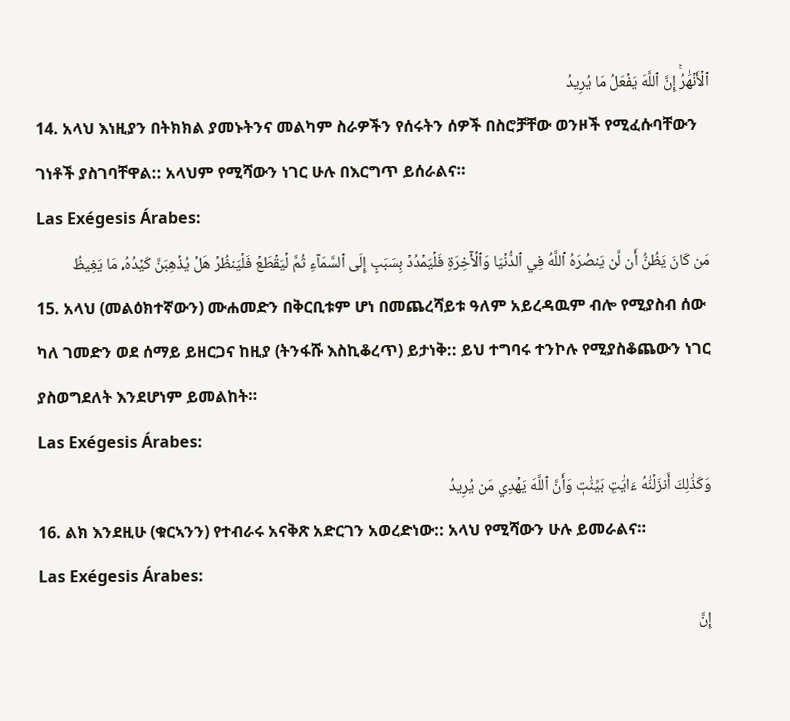ٱلۡأَنۡهَٰرُۚ إِنَّ ٱللَّهَ يَفۡعَلُ مَا يُرِيدُ
14. አላህ እነዚያን በትክክል ያመኑትንና መልካም ስራዎችን የሰሩትን ሰዎች በስሮቻቸው ወንዞች የሚፈሱባቸውን ገነቶች ያስገባቸዋል:: አላህም የሚሻውን ነገር ሁሉ በእርግጥ ይሰራልና።
Las Exégesis Árabes:
مَن كَانَ يَظُنُّ أَن لَّن يَنصُرَهُ ٱللَّهُ فِي ٱلدُّنۡيَا وَٱلۡأٓخِرَةِ فَلۡيَمۡدُدۡ بِسَبَبٍ إِلَى ٱلسَّمَآءِ ثُمَّ لۡيَقۡطَعۡ فَلۡيَنظُرۡ هَلۡ يُذۡهِبَنَّ كَيۡدُهُۥ مَا يَغِيظُ
15. አላህ (መልዕክተኛውን) ሙሐመድን በቅርቢቱም ሆነ በመጨረሻይቱ ዓለም አይረዳዉም ብሎ የሚያስብ ሰው ካለ ገመድን ወደ ሰማይ ይዘርጋና ከዚያ (ትንፋሹ እስኪቆረጥ) ይታነቅ:: ይህ ተግባሩ ተንኮሉ የሚያስቆጨውን ነገር ያስወግደለት እንደሆነም ይመልከት።
Las Exégesis Árabes:
وَكَذَٰلِكَ أَنزَلۡنَٰهُ ءَايَٰتِۭ بَيِّنَٰتٖ وَأَنَّ ٱللَّهَ يَهۡدِي مَن يُرِيدُ
16. ልክ እንደዚሁ (ቁርኣንን) የተብራሩ አናቅጽ አድርገን አወረድነው:: አላህ የሚሻውን ሁሉ ይመራልና።
Las Exégesis Árabes:
إِنَّ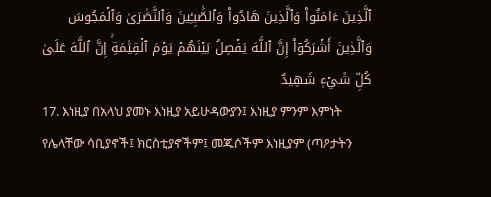ٱلَّذِينَ ءَامَنُواْ وَٱلَّذِينَ هَادُواْ وَٱلصَّٰبِـِٔينَ وَٱلنَّصَٰرَىٰ وَٱلۡمَجُوسَ وَٱلَّذِينَ أَشۡرَكُوٓاْ إِنَّ ٱللَّهَ يَفۡصِلُ بَيۡنَهُمۡ يَوۡمَ ٱلۡقِيَٰمَةِۚ إِنَّ ٱللَّهَ عَلَىٰ كُلِّ شَيۡءٖ شَهِيدٌ
17. እነዚያ በአላህ ያመኑ እነዚያ አይሁዳውያን፤ እነዚያ ምንም እምነት የሌላቸው ሳቢያኖች፤ ክርስቲያኖችም፤ መጁሶችም እነዚያም (ጣዖታትን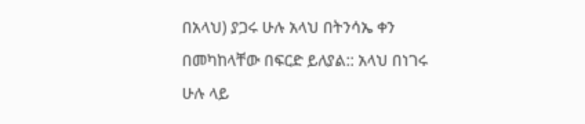በአላህ) ያጋሩ ሁሉ አላህ በትንሳኤ ቀን በመካከላቸው በፍርድ ይለያል:: አላህ በነገሩ ሁሉ ላይ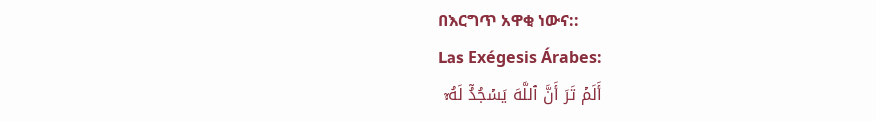በእርግጥ አዋቂ ነውና::
Las Exégesis Árabes:
أَلَمۡ تَرَ أَنَّ ٱللَّهَ يَسۡجُدُۤ لَهُۥۤ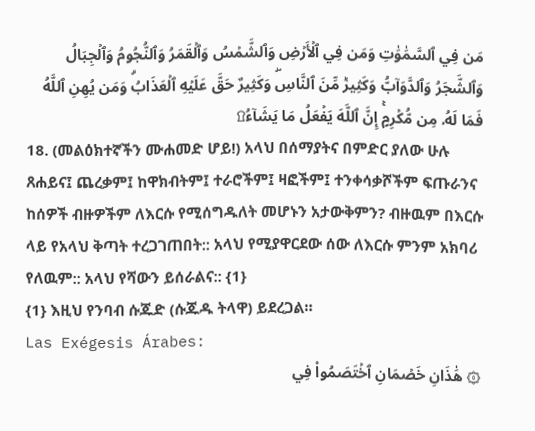مَن فِي ٱلسَّمَٰوَٰتِ وَمَن فِي ٱلۡأَرۡضِ وَٱلشَّمۡسُ وَٱلۡقَمَرُ وَٱلنُّجُومُ وَٱلۡجِبَالُ وَٱلشَّجَرُ وَٱلدَّوَآبُّ وَكَثِيرٞ مِّنَ ٱلنَّاسِۖ وَكَثِيرٌ حَقَّ عَلَيۡهِ ٱلۡعَذَابُۗ وَمَن يُهِنِ ٱللَّهُ فَمَا لَهُۥ مِن مُّكۡرِمٍۚ إِنَّ ٱللَّهَ يَفۡعَلُ مَا يَشَآءُ۩
18. (መልዕክተኛችን ሙሐመድ ሆይ!) አላህ በሰማያትና በምድር ያለው ሁሉ ጸሐይና፤ ጨረቃም፤ ከዋክብትም፤ ተራሮችም፤ ዛፎችም፤ ተንቀሳቃሾችም ፍጡራንና ከሰዎች ብዙዎችም ለእርሱ የሚሰግዱለት መሆኑን አታውቅምን? ብዙዉም በእርሱ ላይ የአላህ ቅጣት ተረጋገጠበት:: አላህ የሚያዋርደው ሰው ለእርሱ ምንም አክባሪ የለዉም:: አላህ የሻውን ይሰራልና:: {1}
{1} እዚህ የንባብ ሱጁድ (ሱጁዱ ትላዋ) ይደረጋል።
Las Exégesis Árabes:
۞ هَٰذَانِ خَصۡمَانِ ٱخۡتَصَمُواْ فِي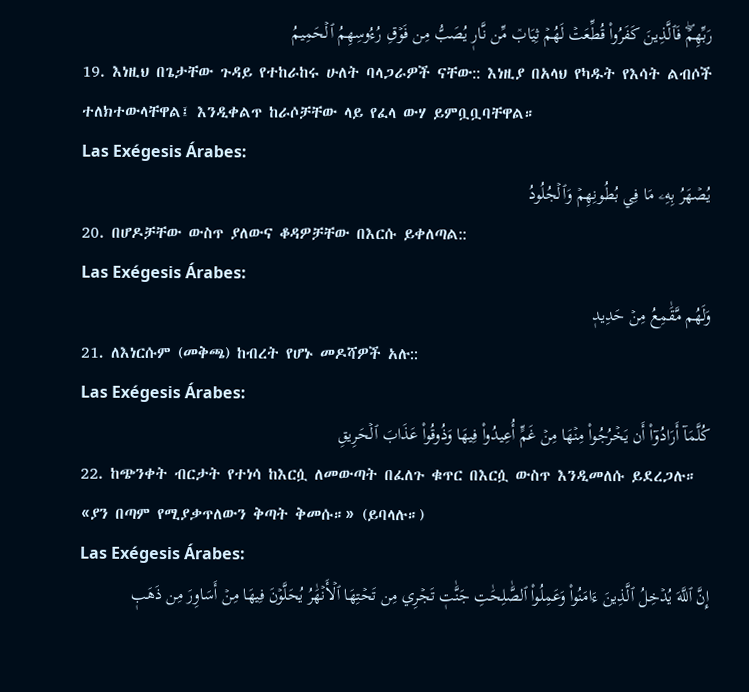رَبِّهِمۡۖ فَٱلَّذِينَ كَفَرُواْ قُطِّعَتۡ لَهُمۡ ثِيَابٞ مِّن نَّارٖ يُصَبُّ مِن فَوۡقِ رُءُوسِهِمُ ٱلۡحَمِيمُ
19. እነዚህ በጌታቸው ጉዳይ የተከራከሩ ሁለት ባላጋራዎች ናቸው:: እነዚያ በአላህ የካዱት የእሳት ልብሶች ተለክተውላቸዋል፤ እንዲቀልጥ ከራሶቻቸው ላይ የፈላ ውሃ ይምቧቧባቸዋል።
Las Exégesis Árabes:
يُصۡهَرُ بِهِۦ مَا فِي بُطُونِهِمۡ وَٱلۡجُلُودُ
20. በሆዶቻቸው ውስጥ ያለውና ቆዳዎቻቸው በእርሱ ይቀለጣል::
Las Exégesis Árabes:
وَلَهُم مَّقَٰمِعُ مِنۡ حَدِيدٖ
21. ለእነርሱም (መቅጫ) ከብረት የሆኑ መዶሻዎች አሉ::
Las Exégesis Árabes:
كُلَّمَآ أَرَادُوٓاْ أَن يَخۡرُجُواْ مِنۡهَا مِنۡ غَمٍّ أُعِيدُواْ فِيهَا وَذُوقُواْ عَذَابَ ٱلۡحَرِيقِ
22. ከጭንቀት ብርታት የተነሳ ከእርሷ ለመውጣት በፈለጉ ቁጥር በእርሷ ውስጥ እንዲመለሱ ይደረጋሉ። «ያን በጣም የሚያቃጥለውን ቅጣት ቅመሱ።» (ይባላሉ።)
Las Exégesis Árabes:
إِنَّ ٱللَّهَ يُدۡخِلُ ٱلَّذِينَ ءَامَنُواْ وَعَمِلُواْ ٱلصَّٰلِحَٰتِ جَنَّٰتٖ تَجۡرِي مِن تَحۡتِهَا ٱلۡأَنۡهَٰرُ يُحَلَّوۡنَ فِيهَا مِنۡ أَسَاوِرَ مِن ذَهَبٖ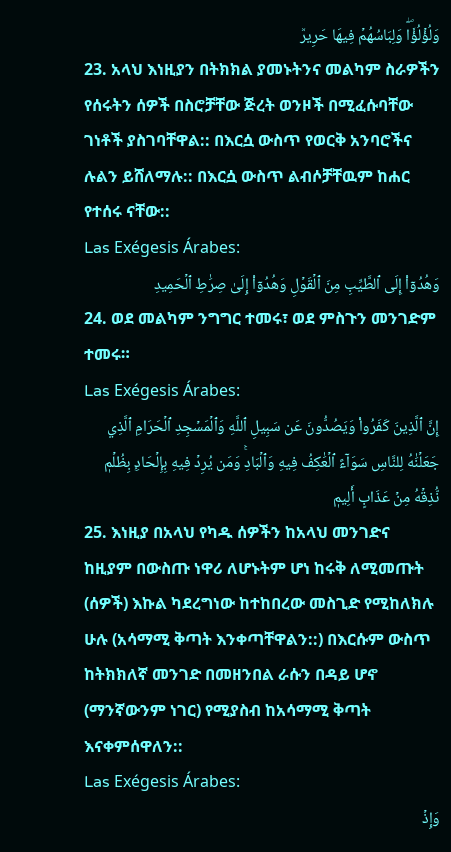وَلُؤۡلُؤٗاۖ وَلِبَاسُهُمۡ فِيهَا حَرِيرٞ
23. አላህ እነዚያን በትክክል ያመኑትንና መልካም ስራዎችን የሰሩትን ሰዎች በስሮቻቸው ጅረት ወንዞች በሚፈሱባቸው ገነቶች ያስገባቸዋል:: በእርሷ ውስጥ የወርቅ አንባሮችና ሉልን ይሸለማሉ:: በእርሷ ውስጥ ልብሶቻቸዉም ከሐር የተሰሩ ናቸው::
Las Exégesis Árabes:
وَهُدُوٓاْ إِلَى ٱلطَّيِّبِ مِنَ ٱلۡقَوۡلِ وَهُدُوٓاْ إِلَىٰ صِرَٰطِ ٱلۡحَمِيدِ
24. ወደ መልካም ንግግር ተመሩ፣ ወደ ምስጉን መንገድም ተመሩ።
Las Exégesis Árabes:
إِنَّ ٱلَّذِينَ كَفَرُواْ وَيَصُدُّونَ عَن سَبِيلِ ٱللَّهِ وَٱلۡمَسۡجِدِ ٱلۡحَرَامِ ٱلَّذِي جَعَلۡنَٰهُ لِلنَّاسِ سَوَآءً ٱلۡعَٰكِفُ فِيهِ وَٱلۡبَادِۚ وَمَن يُرِدۡ فِيهِ بِإِلۡحَادِۭ بِظُلۡمٖ نُّذِقۡهُ مِنۡ عَذَابٍ أَلِيمٖ
25. እነዚያ በአላህ የካዱ ሰዎችን ከአላህ መንገድና ከዚያም በውስጡ ነዋሪ ለሆኑትም ሆነ ከሩቅ ለሚመጡት (ሰዎች) እኩል ካደረግነው ከተከበረው መስጊድ የሚከለክሉ ሁሉ (አሳማሚ ቅጣት እንቀጣቸዋልን::) በእርሱም ውስጥ ከትክክለኛ መንገድ በመዘንበል ራሱን በዳይ ሆኖ (ማንኛውንም ነገር) የሚያስብ ከአሳማሚ ቅጣት እናቀምሰዋለን::
Las Exégesis Árabes:
وَإِذۡ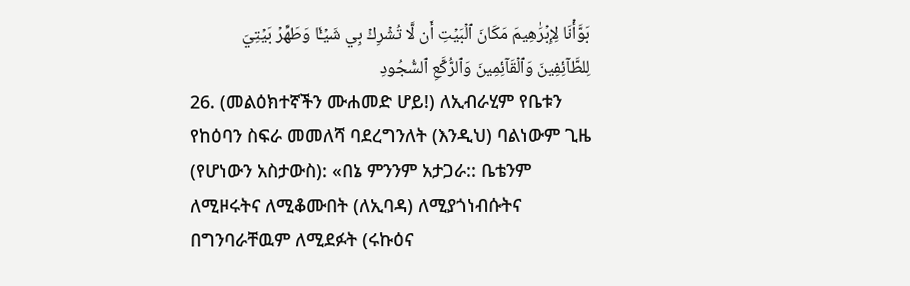بَوَّأۡنَا لِإِبۡرَٰهِيمَ مَكَانَ ٱلۡبَيۡتِ أَن لَّا تُشۡرِكۡ بِي شَيۡـٔٗا وَطَهِّرۡ بَيۡتِيَ لِلطَّآئِفِينَ وَٱلۡقَآئِمِينَ وَٱلرُّكَّعِ ٱلسُّجُودِ
26. (መልዕክተኛችን ሙሐመድ ሆይ!) ለኢብራሂም የቤቱን የከዕባን ስፍራ መመለሻ ባደረግንለት (እንዲህ) ባልነውም ጊዜ (የሆነውን አስታውስ): «በኔ ምንንም አታጋራ:: ቤቴንም ለሚዞሩትና ለሚቆሙበት (ለኢባዳ) ለሚያጎነብሱትና በግንባራቸዉም ለሚደፉት (ሩኩዕና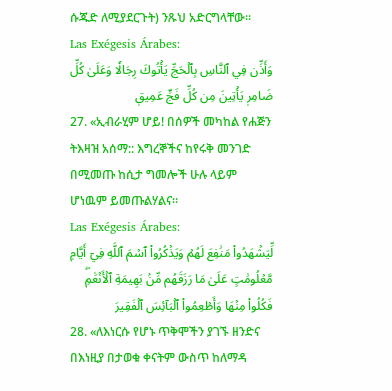ሱጁድ ለሚያደርጉት) ንጹህ አድርግላቸው።
Las Exégesis Árabes:
وَأَذِّن فِي ٱلنَّاسِ بِٱلۡحَجِّ يَأۡتُوكَ رِجَالٗا وَعَلَىٰ كُلِّ ضَامِرٖ يَأۡتِينَ مِن كُلِّ فَجٍّ عَمِيقٖ
27. «ኢብራሂም ሆይ! በሰዎች መካከል የሐጅን ትእዛዝ አሰማ:: እግረኞችና ከየሩቅ መንገድ በሚመጡ ከሲታ ግመሎች ሁሉ ላይም ሆነዉም ይመጡልሃልና።
Las Exégesis Árabes:
لِّيَشۡهَدُواْ مَنَٰفِعَ لَهُمۡ وَيَذۡكُرُواْ ٱسۡمَ ٱللَّهِ فِيٓ أَيَّامٖ مَّعۡلُومَٰتٍ عَلَىٰ مَا رَزَقَهُم مِّنۢ بَهِيمَةِ ٱلۡأَنۡعَٰمِۖ فَكُلُواْ مِنۡهَا وَأَطۡعِمُواْ ٱلۡبَآئِسَ ٱلۡفَقِيرَ
28. «ለእነርሱ የሆኑ ጥቅሞችን ያገኙ ዘንድና በእነዚያ በታወቁ ቀናትም ውስጥ ከለማዳ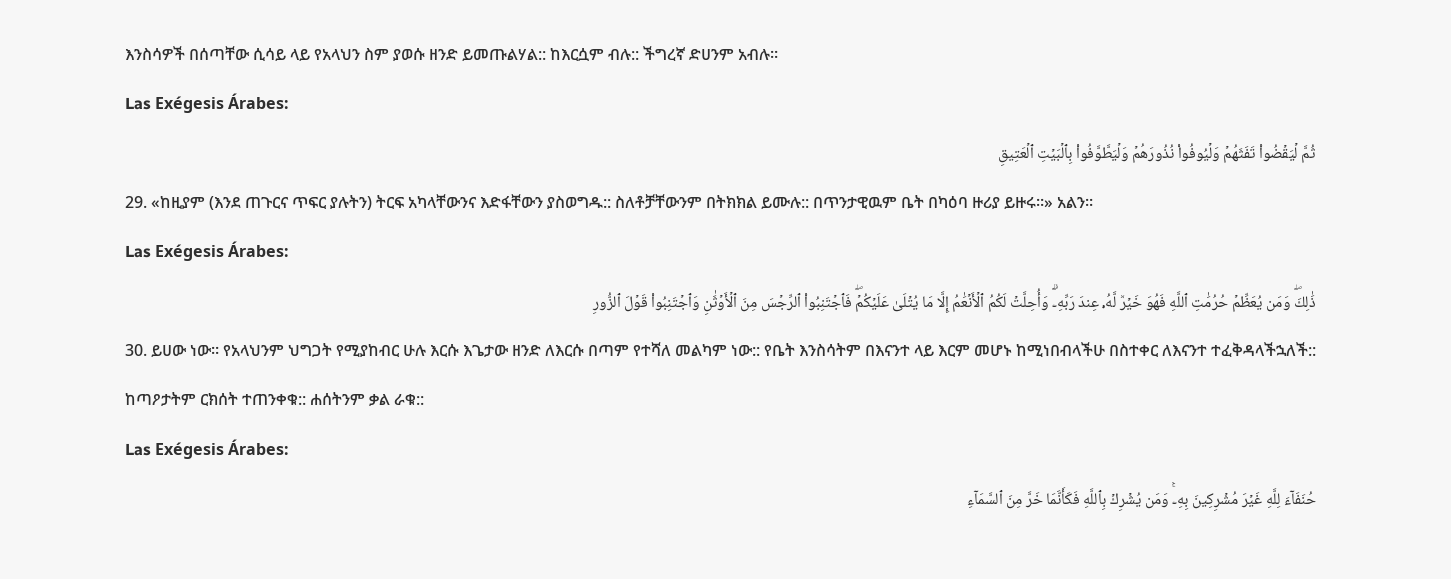እንስሳዎች በሰጣቸው ሲሳይ ላይ የአላህን ስም ያወሱ ዘንድ ይመጡልሃል:: ከእርሷም ብሉ:: ችግረኛ ድሀንም አብሉ።
Las Exégesis Árabes:
ثُمَّ لۡيَقۡضُواْ تَفَثَهُمۡ وَلۡيُوفُواْ نُذُورَهُمۡ وَلۡيَطَّوَّفُواْ بِٱلۡبَيۡتِ ٱلۡعَتِيقِ
29. «ከዚያም (እንደ ጠጉርና ጥፍር ያሉትን) ትርፍ አካላቸውንና እድፋቸውን ያስወግዱ:: ስለቶቻቸውንም በትክክል ይሙሉ:: በጥንታዊዉም ቤት በካዕባ ዙሪያ ይዙሩ።» አልን።
Las Exégesis Árabes:
ذَٰلِكَۖ وَمَن يُعَظِّمۡ حُرُمَٰتِ ٱللَّهِ فَهُوَ خَيۡرٞ لَّهُۥ عِندَ رَبِّهِۦۗ وَأُحِلَّتۡ لَكُمُ ٱلۡأَنۡعَٰمُ إِلَّا مَا يُتۡلَىٰ عَلَيۡكُمۡۖ فَٱجۡتَنِبُواْ ٱلرِّجۡسَ مِنَ ٱلۡأَوۡثَٰنِ وَٱجۡتَنِبُواْ قَوۡلَ ٱلزُّورِ
30. ይሀው ነው። የአላህንም ህግጋት የሚያከብር ሁሉ እርሱ እጌታው ዘንድ ለእርሱ በጣም የተሻለ መልካም ነው:: የቤት እንስሳትም በእናንተ ላይ እርም መሆኑ ከሚነበብላችሁ በስተቀር ለእናንተ ተፈቅዳላችኋለች:: ከጣዖታትም ርክሰት ተጠንቀቁ:: ሐሰትንም ቃል ራቁ::
Las Exégesis Árabes:
حُنَفَآءَ لِلَّهِ غَيۡرَ مُشۡرِكِينَ بِهِۦۚ وَمَن يُشۡرِكۡ بِٱللَّهِ فَكَأَنَّمَا خَرَّ مِنَ ٱلسَّمَآءِ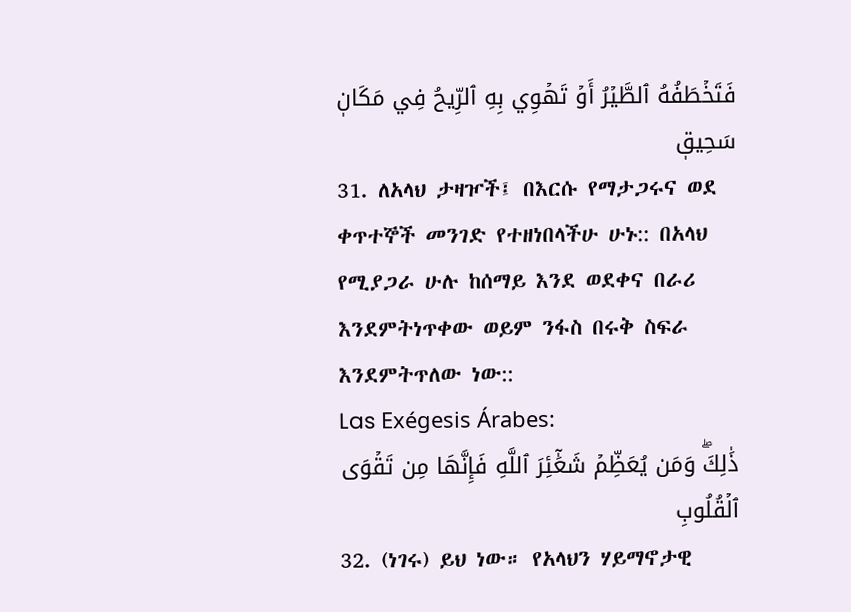فَتَخۡطَفُهُ ٱلطَّيۡرُ أَوۡ تَهۡوِي بِهِ ٱلرِّيحُ فِي مَكَانٖ سَحِيقٖ
31. ለአላህ ታዛዦች፤ በእርሱ የማታጋሩና ወደ ቀጥተኞች መንገድ የተዘነበላችሁ ሁኑ:: በአላህ የሚያጋራ ሁሉ ከሰማይ እንደ ወደቀና በራሪ እንደምትነጥቀው ወይም ንፋስ በሩቅ ስፍራ እንደምትጥለው ነው::
Las Exégesis Árabes:
ذَٰلِكَۖ وَمَن يُعَظِّمۡ شَعَٰٓئِرَ ٱللَّهِ فَإِنَّهَا مِن تَقۡوَى ٱلۡقُلُوبِ
32. (ነገሩ) ይህ ነው። የአላህን ሃይማኖታዊ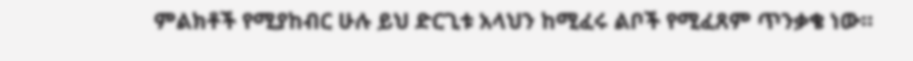ምልክቶች የሚያከብር ሁሉ ይህ ድርጊቱ አላህን ከሚፈሩ ልቦች የሚፈጸም ጥንቃቄ ነው።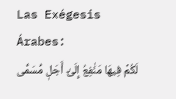Las Exégesis Árabes:
لَكُمۡ فِيهَا مَنَٰفِعُ إِلَىٰٓ أَجَلٖ مُّسَمّٗى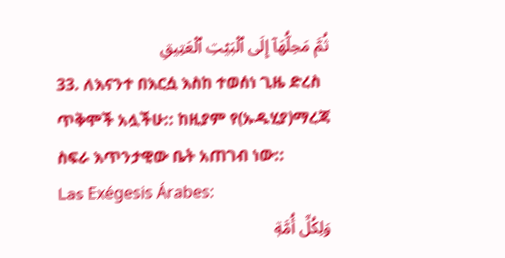ثُمَّ مَحِلُّهَآ إِلَى ٱلۡبَيۡتِ ٱلۡعَتِيقِ
33. ለእናንተ በእርሷ እስከ ተወሰነ ጊዜ ድረስ ጥቅሞች አሏችሁ:: ከዚያም የ(ኡዱሂያ)ማረጃ ስፍራ እጥንታዊው ቤት አጠገብ ነው::
Las Exégesis Árabes:
وَلِكُلِّ أُمَّةٖ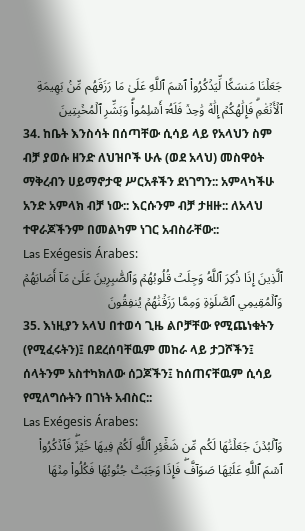جَعَلۡنَا مَنسَكٗا لِّيَذۡكُرُواْ ٱسۡمَ ٱللَّهِ عَلَىٰ مَا رَزَقَهُم مِّنۢ بَهِيمَةِ ٱلۡأَنۡعَٰمِۗ فَإِلَٰهُكُمۡ إِلَٰهٞ وَٰحِدٞ فَلَهُۥٓ أَسۡلِمُواْۗ وَبَشِّرِ ٱلۡمُخۡبِتِينَ
34. ከቤት እንስሳት በሰጣቸው ሲሳይ ላይ የአላህን ስም ብቻ ያወሱ ዘንድ ለህዝቦች ሁሉ (ወደ አላህ) መስዋዕት ማቅረብን ሀይማኖታዊ ሥርአቶችን ደነገግን:: አምላካችሁ አንድ አምላክ ብቻ ነው:: እርሱንም ብቻ ታዘዙ:: ለአላህ ተዋራጆችንም በመልካም ነገር አብስራቸው::
Las Exégesis Árabes:
ٱلَّذِينَ إِذَا ذُكِرَ ٱللَّهُ وَجِلَتۡ قُلُوبُهُمۡ وَٱلصَّٰبِرِينَ عَلَىٰ مَآ أَصَابَهُمۡ وَٱلۡمُقِيمِي ٱلصَّلَوٰةِ وَمِمَّا رَزَقۡنَٰهُمۡ يُنفِقُونَ
35. እነዚያን አላህ በተወሳ ጊዜ ልቦቻቸው የሚጨነቁትን (የሚፈሩትን)፤ በደረሰባቸዉም መከራ ላይ ታጋሾችን፤ ሰላትንም አስተካክለው ሰጋጆችን፤ ከሰጠናቸዉም ሲሳይ የሚለግሱትን በገነት አብስር::
Las Exégesis Árabes:
وَٱلۡبُدۡنَ جَعَلۡنَٰهَا لَكُم مِّن شَعَٰٓئِرِ ٱللَّهِ لَكُمۡ فِيهَا خَيۡرٞۖ فَٱذۡكُرُواْ ٱسۡمَ ٱللَّهِ عَلَيۡهَا صَوَآفَّۖ فَإِذَا وَجَبَتۡ جُنُوبُهَا فَكُلُواْ مِنۡهَا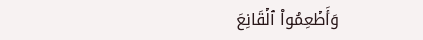وَأَطۡعِمُواْ ٱلۡقَانِعَ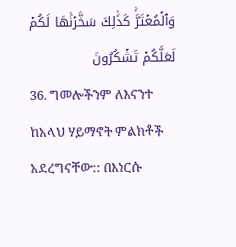وَٱلۡمُعۡتَرَّۚ كَذَٰلِكَ سَخَّرۡنَٰهَا لَكُمۡ لَعَلَّكُمۡ تَشۡكُرُونَ
36. ግመሎችንም ለእናንተ ከአላህ ሃይማኖት ምልክቶች አደረግናቸው:: በእነርሱ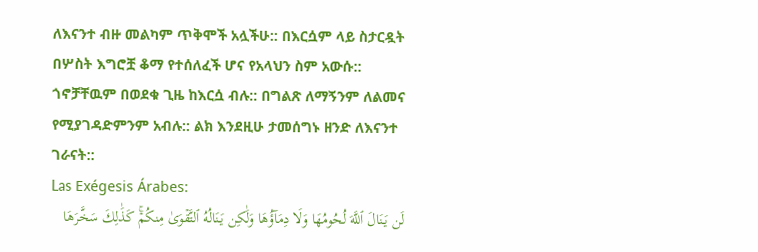ለእናንተ ብዙ መልካም ጥቅሞች አሏችሁ:: በእርሷም ላይ ስታርዷት በሦስት እግሮቿ ቆማ የተሰለፈች ሆና የአላህን ስም አውሱ:: ጎኖቻቸዉም በወደቁ ጊዜ ከእርሷ ብሉ:: በግልጽ ለማኝንም ለልመና የሚያገዳድምንም አብሉ:: ልክ እንደዚሁ ታመሰግኑ ዘንድ ለእናንተ ገራናት::
Las Exégesis Árabes:
لَن يَنَالَ ٱللَّهَ لُحُومُهَا وَلَا دِمَآؤُهَا وَلَٰكِن يَنَالُهُ ٱلتَّقۡوَىٰ مِنكُمۡۚ كَذَٰلِكَ سَخَّرَهَا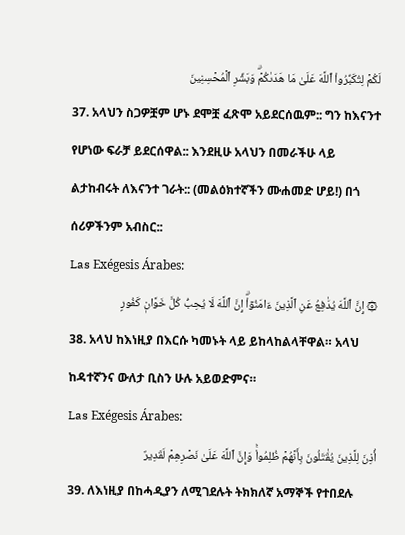لَكُمۡ لِتُكَبِّرُواْ ٱللَّهَ عَلَىٰ مَا هَدَىٰكُمۡۗ وَبَشِّرِ ٱلۡمُحۡسِنِينَ
37. አላህን ስጋዎቿም ሆኑ ደሞቿ ፈጽሞ አይደርሰዉም:: ግን ከእናንተ የሆነው ፍራቻ ይደርሰዋል:: እንደዚሁ አላህን በመራችሁ ላይ ልታከብሩት ለእናንተ ገራት:: (መልዕክተኛችን ሙሐመድ ሆይ!) በጎ ሰሪዎችንም አብስር::
Las Exégesis Árabes:
۞ إِنَّ ٱللَّهَ يُدَٰفِعُ عَنِ ٱلَّذِينَ ءَامَنُوٓاْۗ إِنَّ ٱللَّهَ لَا يُحِبُّ كُلَّ خَوَّانٖ كَفُورٍ
38. አላህ ከእነዚያ በእርሱ ካመኑት ላይ ይከላከልላቸዋል። አላህ ከዳተኛንና ውለታ ቢስን ሁሉ አይወድምና።
Las Exégesis Árabes:
أُذِنَ لِلَّذِينَ يُقَٰتَلُونَ بِأَنَّهُمۡ ظُلِمُواْۚ وَإِنَّ ٱللَّهَ عَلَىٰ نَصۡرِهِمۡ لَقَدِيرٌ
39. ለእነዚያ በከሓዲያን ለሚገደሉት ትክክለኛ አማኞች የተበደሉ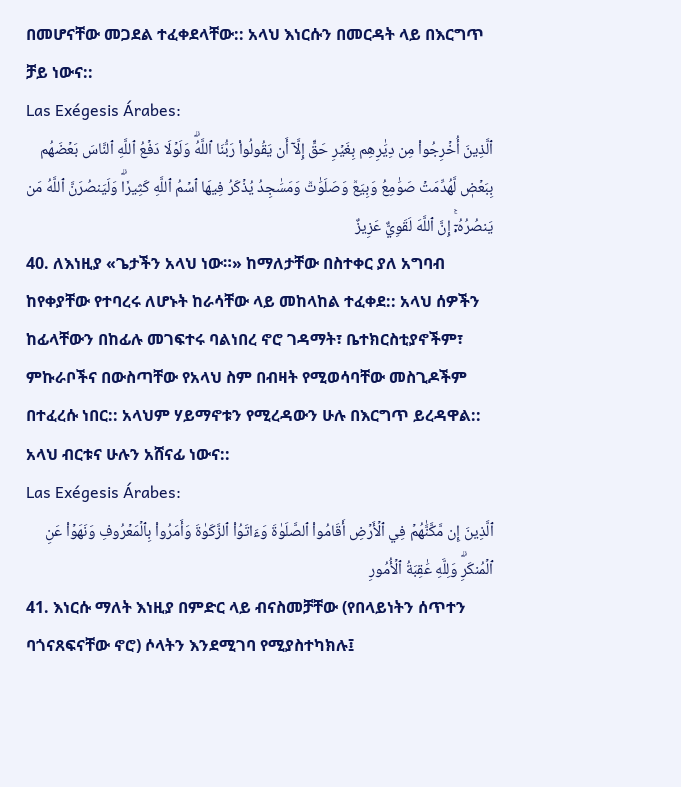በመሆናቸው መጋደል ተፈቀደላቸው:: አላህ እነርሱን በመርዳት ላይ በእርግጥ ቻይ ነውና::
Las Exégesis Árabes:
ٱلَّذِينَ أُخۡرِجُواْ مِن دِيَٰرِهِم بِغَيۡرِ حَقٍّ إِلَّآ أَن يَقُولُواْ رَبُّنَا ٱللَّهُۗ وَلَوۡلَا دَفۡعُ ٱللَّهِ ٱلنَّاسَ بَعۡضَهُم بِبَعۡضٖ لَّهُدِّمَتۡ صَوَٰمِعُ وَبِيَعٞ وَصَلَوَٰتٞ وَمَسَٰجِدُ يُذۡكَرُ فِيهَا ٱسۡمُ ٱللَّهِ كَثِيرٗاۗ وَلَيَنصُرَنَّ ٱللَّهُ مَن يَنصُرُهُۥٓۚ إِنَّ ٱللَّهَ لَقَوِيٌّ عَزِيزٌ
40. ለእነዚያ «ጌታችን አላህ ነው።» ከማለታቸው በስተቀር ያለ አግባብ ከየቀያቸው የተባረሩ ለሆኑት ከራሳቸው ላይ መከላከል ተፈቀደ:: አላህ ሰዎችን ከፊላቸውን በከፊሉ መገፍተሩ ባልነበረ ኖሮ ገዳማት፣ ቤተክርስቲያኖችም፣ ምኩራቦችና በውስጣቸው የአላህ ስም በብዛት የሚወሳባቸው መስጊዶችም በተፈረሱ ነበር:: አላህም ሃይማኖቱን የሚረዳውን ሁሉ በእርግጥ ይረዳዋል:: አላህ ብርቱና ሁሉን አሸናፊ ነውና::
Las Exégesis Árabes:
ٱلَّذِينَ إِن مَّكَّنَّٰهُمۡ فِي ٱلۡأَرۡضِ أَقَامُواْ ٱلصَّلَوٰةَ وَءَاتَوُاْ ٱلزَّكَوٰةَ وَأَمَرُواْ بِٱلۡمَعۡرُوفِ وَنَهَوۡاْ عَنِ ٱلۡمُنكَرِۗ وَلِلَّهِ عَٰقِبَةُ ٱلۡأُمُورِ
41. እነርሱ ማለት እነዚያ በምድር ላይ ብናስመቻቸው (የበላይነትን ሰጥተን ባጎናጸፍናቸው ኖሮ) ሶላትን እንደሚገባ የሚያስተካክሉ፤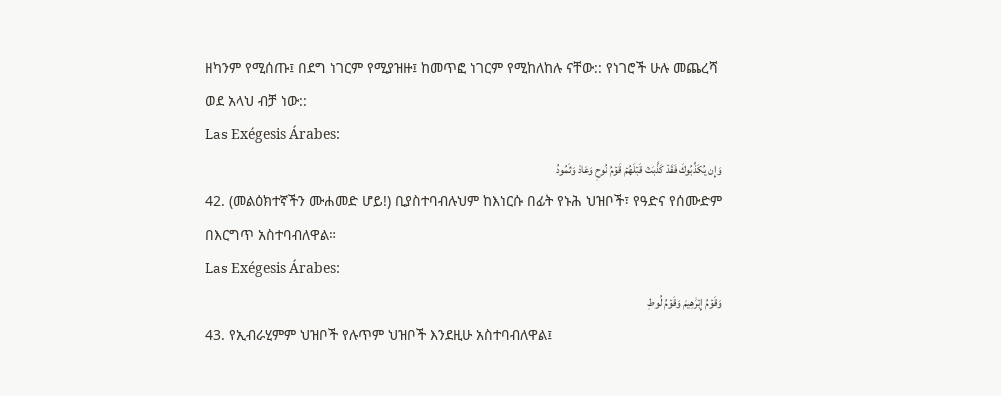ዘካንም የሚሰጡ፤ በደግ ነገርም የሚያዝዙ፤ ከመጥፎ ነገርም የሚከለከሉ ናቸው:: የነገሮች ሁሉ መጨረሻ ወደ አላህ ብቻ ነው::
Las Exégesis Árabes:
وَإِن يُكَذِّبُوكَ فَقَدۡ كَذَّبَتۡ قَبۡلَهُمۡ قَوۡمُ نُوحٖ وَعَادٞ وَثَمُودُ
42. (መልዕክተኛችን ሙሐመድ ሆይ!) ቢያስተባብሉህም ከእነርሱ በፊት የኑሕ ህዝቦች፣ የዓድና የሰሙድም በእርግጥ አስተባብለዋል።
Las Exégesis Árabes:
وَقَوۡمُ إِبۡرَٰهِيمَ وَقَوۡمُ لُوطٖ
43. የኢብራሂምም ህዝቦች የሉጥም ህዝቦች እንደዚሁ አስተባብለዋል፤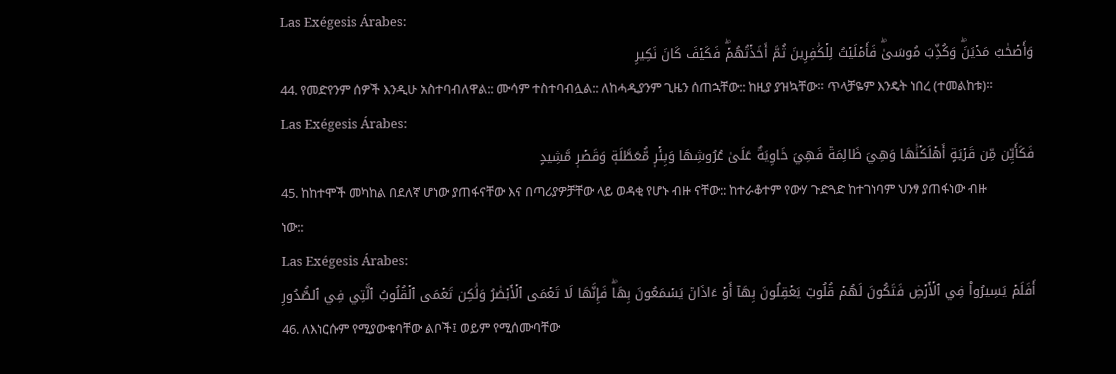Las Exégesis Árabes:
وَأَصۡحَٰبُ مَدۡيَنَۖ وَكُذِّبَ مُوسَىٰۖ فَأَمۡلَيۡتُ لِلۡكَٰفِرِينَ ثُمَّ أَخَذۡتُهُمۡۖ فَكَيۡفَ كَانَ نَكِيرِ
44. የመድየንም ሰዎች እንዲሁ አስተባብለዋል:: ሙሳም ተስተባብሏል:: ለከሓዲያንም ጊዜን ሰጠኋቸው:: ከዚያ ያዝኳቸው። ጥላቻዬም እንዴት ነበረ (ተመልከቱ)።
Las Exégesis Árabes:
فَكَأَيِّن مِّن قَرۡيَةٍ أَهۡلَكۡنَٰهَا وَهِيَ ظَالِمَةٞ فَهِيَ خَاوِيَةٌ عَلَىٰ عُرُوشِهَا وَبِئۡرٖ مُّعَطَّلَةٖ وَقَصۡرٖ مَّشِيدٍ
45. ከከተሞች መካከል በደለኛ ሆነው ያጠፋናቸው እና በጣሪያዎቻቸው ላይ ወዳቂ የሆኑ ብዙ ናቸው:: ከተራቆተም የውሃ ጉድጓድ ከተገነባም ህንፃ ያጠፋነው ብዙ ነው::
Las Exégesis Árabes:
أَفَلَمۡ يَسِيرُواْ فِي ٱلۡأَرۡضِ فَتَكُونَ لَهُمۡ قُلُوبٞ يَعۡقِلُونَ بِهَآ أَوۡ ءَاذَانٞ يَسۡمَعُونَ بِهَاۖ فَإِنَّهَا لَا تَعۡمَى ٱلۡأَبۡصَٰرُ وَلَٰكِن تَعۡمَى ٱلۡقُلُوبُ ٱلَّتِي فِي ٱلصُّدُورِ
46. ለእነርሱም የሚያውቁባቸው ልቦች፤ ወይም የሚሰሙባቸው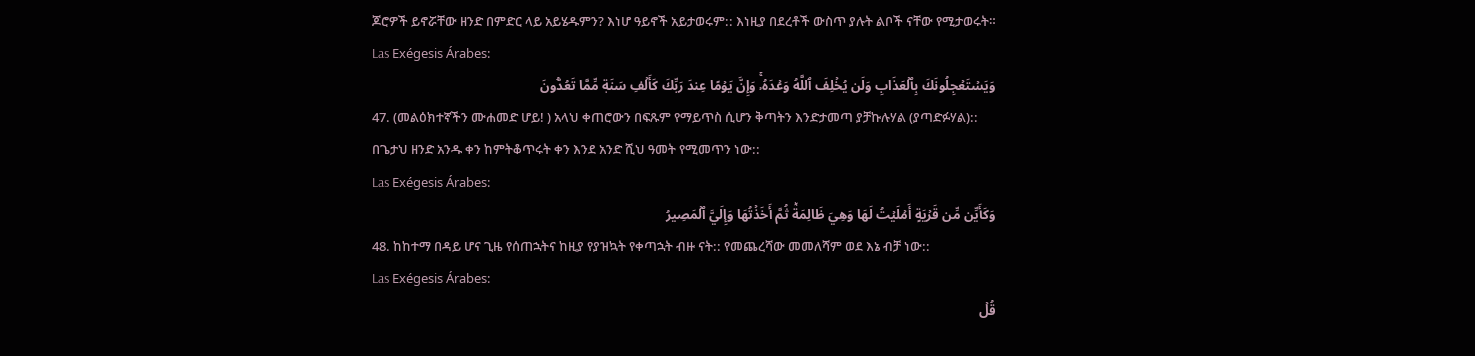ጆሮዎች ይኖሯቸው ዘንድ በምድር ላይ አይሄዱምን? እነሆ ዓይኖች አይታወሩም:: እነዚያ በደረቶች ውስጥ ያሉት ልቦች ናቸው የሚታወሩት።
Las Exégesis Árabes:
وَيَسۡتَعۡجِلُونَكَ بِٱلۡعَذَابِ وَلَن يُخۡلِفَ ٱللَّهُ وَعۡدَهُۥۚ وَإِنَّ يَوۡمًا عِندَ رَبِّكَ كَأَلۡفِ سَنَةٖ مِّمَّا تَعُدُّونَ
47. (መልዕክተኛችን ሙሐመድ ሆይ! ) አላህ ቀጠሮውን በፍጹም የማይጥስ ሲሆን ቅጣትን እንድታመጣ ያቻኩሉሃል (ያጣድፉሃል):: በጌታህ ዘንድ አንዱ ቀን ከምትቆጥሩት ቀን እንደ አንድ ሺህ ዓመት የሚመጥን ነው::
Las Exégesis Árabes:
وَكَأَيِّن مِّن قَرۡيَةٍ أَمۡلَيۡتُ لَهَا وَهِيَ ظَالِمَةٞ ثُمَّ أَخَذۡتُهَا وَإِلَيَّ ٱلۡمَصِيرُ
48. ከከተማ በዳይ ሆና ጊዜ የሰጠኋትና ከዚያ የያዝኳት የቀጣኋት ብዙ ናት:: የመጨረሻው መመለሻም ወደ እኔ ብቻ ነው::
Las Exégesis Árabes:
قُلۡ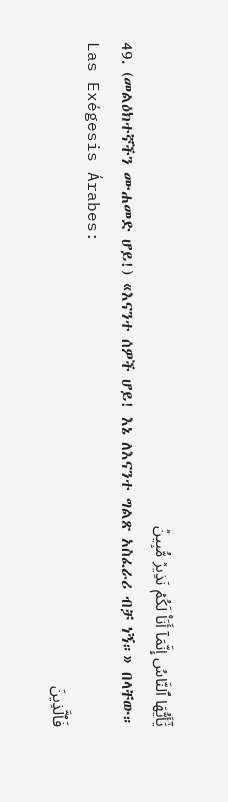يَٰٓأَيُّهَا ٱلنَّاسُ إِنَّمَآ أَنَا۠ لَكُمۡ نَذِيرٞ مُّبِينٞ
49. (መልዕክተኛችን ሙሐመድ ሆይ!) «እናንተ ሰዎች ሆይ! እኔ ለእናንተ ግልጽ አስፈራሪ ብቻ ነኝ።» በላቸው።
Las Exégesis Árabes:
فَٱلَّذِينَ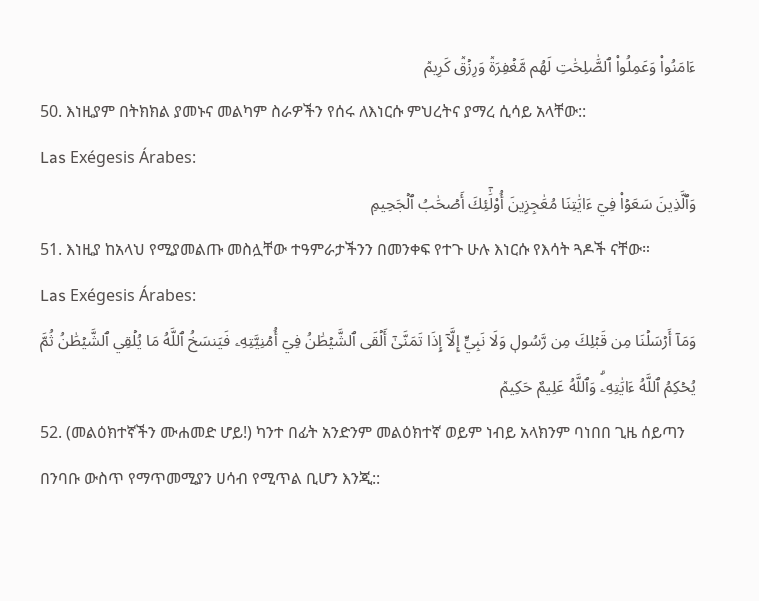ءَامَنُواْ وَعَمِلُواْ ٱلصَّٰلِحَٰتِ لَهُم مَّغۡفِرَةٞ وَرِزۡقٞ كَرِيمٞ
50. እነዚያም በትክክል ያመኑና መልካም ስራዎችን የሰሩ ለእነርሱ ምህረትና ያማረ ሲሳይ አላቸው::
Las Exégesis Árabes:
وَٱلَّذِينَ سَعَوۡاْ فِيٓ ءَايَٰتِنَا مُعَٰجِزِينَ أُوْلَٰٓئِكَ أَصۡحَٰبُ ٱلۡجَحِيمِ
51. እነዚያ ከአላህ የሚያመልጡ መስሏቸው ተዓምራታችንን በመንቀፍ የተጉ ሁሉ እነርሱ የእሳት ጓዶች ናቸው።
Las Exégesis Árabes:
وَمَآ أَرۡسَلۡنَا مِن قَبۡلِكَ مِن رَّسُولٖ وَلَا نَبِيٍّ إِلَّآ إِذَا تَمَنَّىٰٓ أَلۡقَى ٱلشَّيۡطَٰنُ فِيٓ أُمۡنِيَّتِهِۦ فَيَنسَخُ ٱللَّهُ مَا يُلۡقِي ٱلشَّيۡطَٰنُ ثُمَّ يُحۡكِمُ ٱللَّهُ ءَايَٰتِهِۦۗ وَٱللَّهُ عَلِيمٌ حَكِيمٞ
52. (መልዕክተኛችን ሙሐመድ ሆይ!) ካንተ በፊት አንድንም መልዕክተኛ ወይም ነብይ አላክንም ባነበበ ጊዜ ሰይጣን በንባቡ ውስጥ የማጥመሚያን ሀሳብ የሚጥል ቢሆን እንጂ::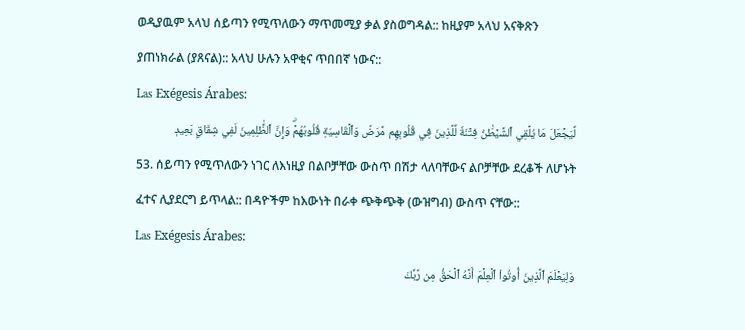ወዲያዉም አላህ ሰይጣን የሚጥለውን ማጥመሚያ ቃል ያስወግዳል:: ከዚያም አላህ አናቅጽን ያጠነክራል (ያጸናል):: አላህ ሁሉን አዋቂና ጥበበኛ ነውና::
Las Exégesis Árabes:
لِّيَجۡعَلَ مَا يُلۡقِي ٱلشَّيۡطَٰنُ فِتۡنَةٗ لِّلَّذِينَ فِي قُلُوبِهِم مَّرَضٞ وَٱلۡقَاسِيَةِ قُلُوبُهُمۡۗ وَإِنَّ ٱلظَّٰلِمِينَ لَفِي شِقَاقِۭ بَعِيدٖ
53. ሰይጣን የሚጥለውን ነገር ለእነዚያ በልቦቻቸው ውስጥ በሽታ ላለባቸውና ልቦቻቸው ደረቆች ለሆኑት ፈተና ሊያደርግ ይጥላል:: በዳዮችም ከእውነት በራቀ ጭቅጭቅ (ውዝግብ) ውስጥ ናቸው::
Las Exégesis Árabes:
وَلِيَعۡلَمَ ٱلَّذِينَ أُوتُواْ ٱلۡعِلۡمَ أَنَّهُ ٱلۡحَقُّ مِن رَّبِّكَ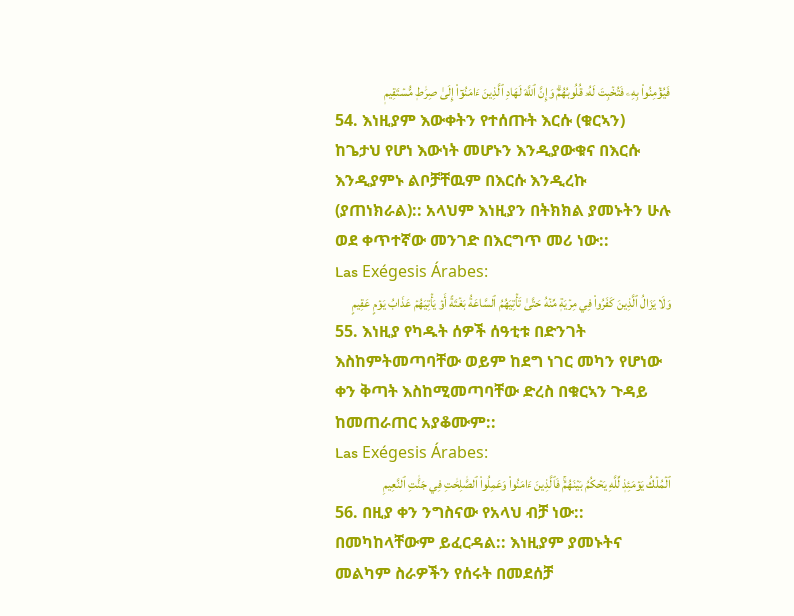فَيُؤۡمِنُواْ بِهِۦ فَتُخۡبِتَ لَهُۥ قُلُوبُهُمۡۗ وَإِنَّ ٱللَّهَ لَهَادِ ٱلَّذِينَ ءَامَنُوٓاْ إِلَىٰ صِرَٰطٖ مُّسۡتَقِيمٖ
54. እነዚያም እውቀትን የተሰጡት እርሱ (ቁርኣን) ከጌታህ የሆነ እውነት መሆኑን እንዲያውቁና በእርሱ እንዲያምኑ ልቦቻቸዉም በእርሱ እንዲረኩ (ያጠነክራል):: አላህም እነዚያን በትክክል ያመኑትን ሁሉ ወደ ቀጥተኛው መንገድ በእርግጥ መሪ ነው::
Las Exégesis Árabes:
وَلَا يَزَالُ ٱلَّذِينَ كَفَرُواْ فِي مِرۡيَةٖ مِّنۡهُ حَتَّىٰ تَأۡتِيَهُمُ ٱلسَّاعَةُ بَغۡتَةً أَوۡ يَأۡتِيَهُمۡ عَذَابُ يَوۡمٍ عَقِيمٍ
55. እነዚያ የካዱት ሰዎች ሰዓቲቱ በድንገት እስከምትመጣባቸው ወይም ከደግ ነገር መካን የሆነው ቀን ቅጣት እስከሚመጣባቸው ድረስ በቁርኣን ጉዳይ ከመጠራጠር አያቆሙም::
Las Exégesis Árabes:
ٱلۡمُلۡكُ يَوۡمَئِذٖ لِّلَّهِ يَحۡكُمُ بَيۡنَهُمۡۚ فَٱلَّذِينَ ءَامَنُواْ وَعَمِلُواْ ٱلصَّٰلِحَٰتِ فِي جَنَّٰتِ ٱلنَّعِيمِ
56. በዚያ ቀን ንግስናው የአላህ ብቻ ነው:: በመካከላቸውም ይፈርዳል:: እነዚያም ያመኑትና መልካም ስራዎችን የሰሩት በመደሰቻ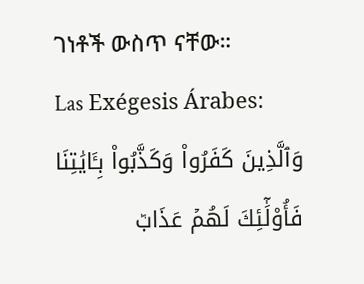ገነቶች ውስጥ ናቸው።
Las Exégesis Árabes:
وَٱلَّذِينَ كَفَرُواْ وَكَذَّبُواْ بِـَٔايَٰتِنَا فَأُوْلَٰٓئِكَ لَهُمۡ عَذَابٞ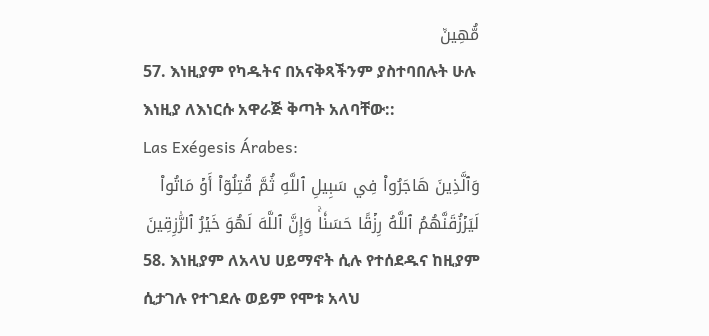مُّهِينٞ
57. እነዚያም የካዱትና በአናቅጻችንም ያስተባበሉት ሁሉ እነዚያ ለእነርሱ አዋራጅ ቅጣት አለባቸው::
Las Exégesis Árabes:
وَٱلَّذِينَ هَاجَرُواْ فِي سَبِيلِ ٱللَّهِ ثُمَّ قُتِلُوٓاْ أَوۡ مَاتُواْ لَيَرۡزُقَنَّهُمُ ٱللَّهُ رِزۡقًا حَسَنٗاۚ وَإِنَّ ٱللَّهَ لَهُوَ خَيۡرُ ٱلرَّٰزِقِينَ
58. እነዚያም ለአላህ ሀይማኖት ሲሉ የተሰደዱና ከዚያም ሲታገሉ የተገደሉ ወይም የሞቱ አላህ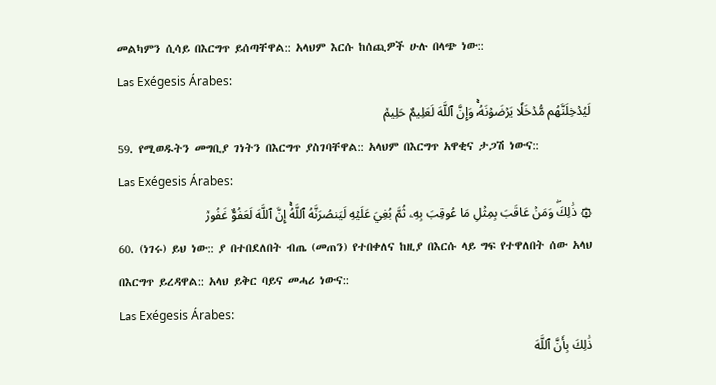መልካምን ሲሳይ በእርግጥ ይሰጣቸዋል:: አላህም እርሱ ከሰጪዎች ሁሉ በላጭ ነው::
Las Exégesis Árabes:
لَيُدۡخِلَنَّهُم مُّدۡخَلٗا يَرۡضَوۡنَهُۥۚ وَإِنَّ ٱللَّهَ لَعَلِيمٌ حَلِيمٞ
59. የሚወዱትን መግቢያ ገነትን በእርግጥ ያስገባቸዋል:: አላህም በእርግጥ አዋቂና ታጋሽ ነውና::
Las Exégesis Árabes:
۞ ذَٰلِكَۖ وَمَنۡ عَاقَبَ بِمِثۡلِ مَا عُوقِبَ بِهِۦ ثُمَّ بُغِيَ عَلَيۡهِ لَيَنصُرَنَّهُ ٱللَّهُۚ إِنَّ ٱللَّهَ لَعَفُوٌّ غَفُورٞ
60. (ነገሩ) ይህ ነው:: ያ በተበደለበት ብጤ (መጠን) የተበቀለና ከዚያ በእርሱ ላይ ግፍ የተዋለበት ሰው አላህ በእርግጥ ይረዳዋል:: አላህ ይቅር ባይና መሓሪ ነውና::
Las Exégesis Árabes:
ذَٰلِكَ بِأَنَّ ٱللَّهَ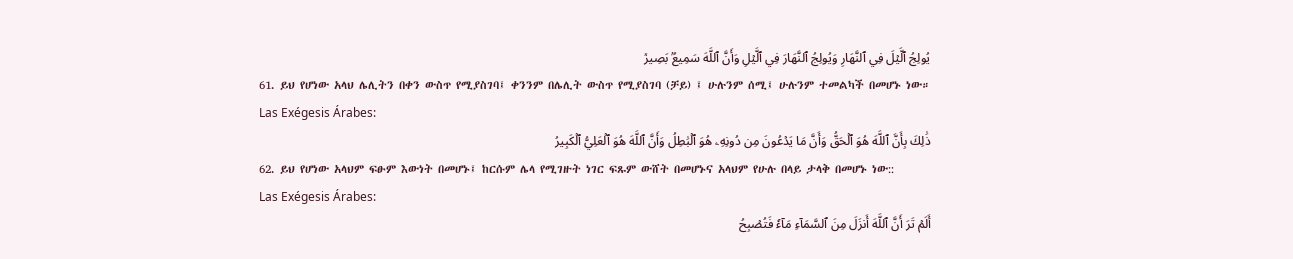يُولِجُ ٱلَّيۡلَ فِي ٱلنَّهَارِ وَيُولِجُ ٱلنَّهَارَ فِي ٱلَّيۡلِ وَأَنَّ ٱللَّهَ سَمِيعُۢ بَصِيرٞ
61. ይህ የሆነው አላህ ሌሊትን በቀን ውስጥ የሚያስገባ፤ ቀንንም በሌሊት ውስጥ የሚያስገባ (ቻይ) ፤ ሁሉንም ሰሚ፤ ሁሉንም ተመልካች በመሆኑ ነው።
Las Exégesis Árabes:
ذَٰلِكَ بِأَنَّ ٱللَّهَ هُوَ ٱلۡحَقُّ وَأَنَّ مَا يَدۡعُونَ مِن دُونِهِۦ هُوَ ٱلۡبَٰطِلُ وَأَنَّ ٱللَّهَ هُوَ ٱلۡعَلِيُّ ٱلۡكَبِيرُ
62. ይህ የሆነው አላህም ፍፁም እውነት በመሆኑ፤ ከርሱም ሌላ የሚገዙት ነገር ፍጹም ውሸት በመሆኑና አላህም የሁሉ በላይ ታላቅ በመሆኑ ነው::
Las Exégesis Árabes:
أَلَمۡ تَرَ أَنَّ ٱللَّهَ أَنزَلَ مِنَ ٱلسَّمَآءِ مَآءٗ فَتُصۡبِحُ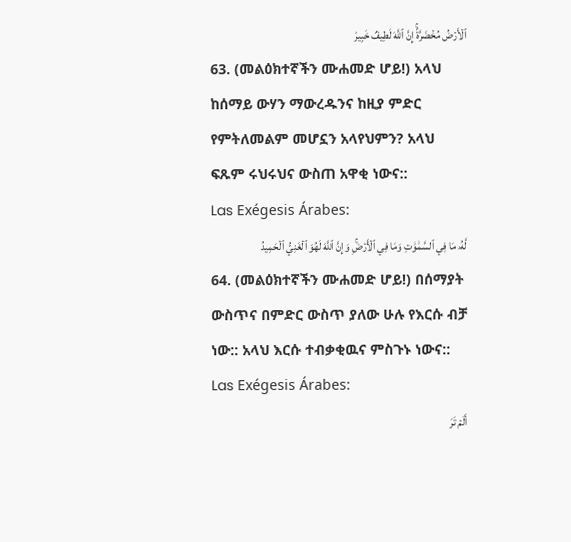ٱلۡأَرۡضُ مُخۡضَرَّةًۚ إِنَّ ٱللَّهَ لَطِيفٌ خَبِيرٞ
63. (መልዕክተኛችን ሙሐመድ ሆይ!) አላህ ከሰማይ ውሃን ማውረዱንና ከዚያ ምድር የምትለመልም መሆኗን አላየህምን? አላህ ፍጹም ሩህሩህና ውስጠ አዋቂ ነውና::
Las Exégesis Árabes:
لَّهُۥ مَا فِي ٱلسَّمَٰوَٰتِ وَمَا فِي ٱلۡأَرۡضِۚ وَإِنَّ ٱللَّهَ لَهُوَ ٱلۡغَنِيُّ ٱلۡحَمِيدُ
64. (መልዕክተኛችን ሙሐመድ ሆይ!) በሰማያት ውስጥና በምድር ውስጥ ያለው ሁሉ የእርሱ ብቻ ነው:: አላህ እርሱ ተብቃቂዉና ምስጉኑ ነውና::
Las Exégesis Árabes:
أَلَمۡ تَرَ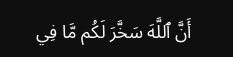أَنَّ ٱللَّهَ سَخَّرَ لَكُم مَّا فِي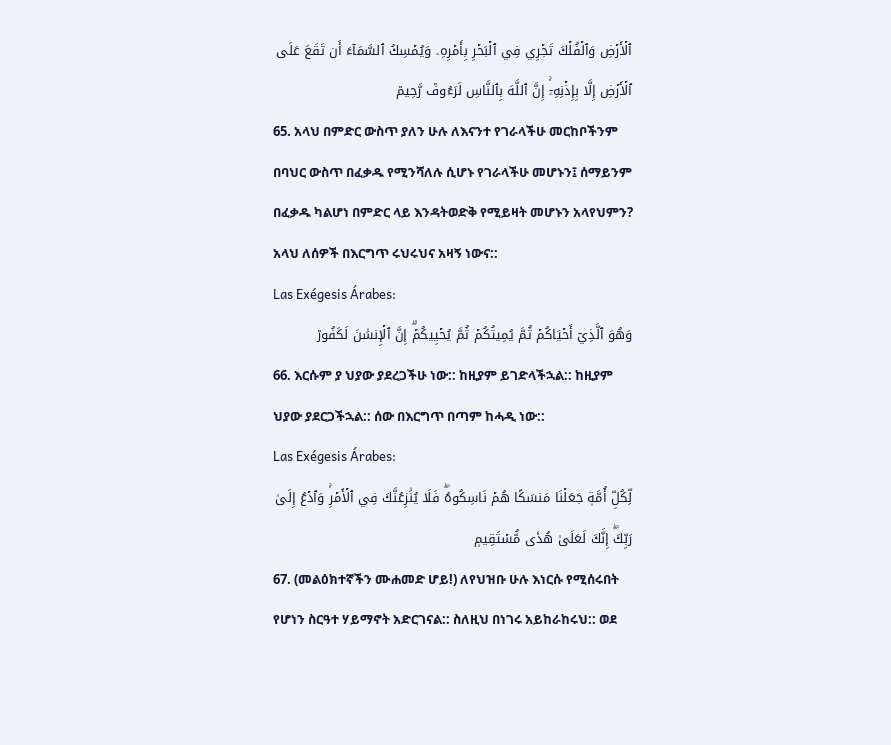ٱلۡأَرۡضِ وَٱلۡفُلۡكَ تَجۡرِي فِي ٱلۡبَحۡرِ بِأَمۡرِهِۦ وَيُمۡسِكُ ٱلسَّمَآءَ أَن تَقَعَ عَلَى ٱلۡأَرۡضِ إِلَّا بِإِذۡنِهِۦٓۚ إِنَّ ٱللَّهَ بِٱلنَّاسِ لَرَءُوفٞ رَّحِيمٞ
65. አላህ በምድር ውስጥ ያለን ሁሉ ለእናንተ የገራላችሁ መርከቦችንም በባህር ውስጥ በፈቃዱ የሚንሻለሉ ሲሆኑ የገራላችሁ መሆኑን፤ ሰማይንም በፈቃዱ ካልሆነ በምድር ላይ እንዳትወድቅ የሚይዛት መሆኑን አላየህምን? አላህ ለሰዎች በእርግጥ ሩህሩህና አዛኝ ነውና::
Las Exégesis Árabes:
وَهُوَ ٱلَّذِيٓ أَحۡيَاكُمۡ ثُمَّ يُمِيتُكُمۡ ثُمَّ يُحۡيِيكُمۡۗ إِنَّ ٱلۡإِنسَٰنَ لَكَفُورٞ
66. እርሱም ያ ህያው ያደረጋችሁ ነው:: ከዚያም ይገድላችኋል:: ከዚያም ህያው ያደርጋችኋል:: ሰው በእርግጥ በጣም ከሓዲ ነው::
Las Exégesis Árabes:
لِّكُلِّ أُمَّةٖ جَعَلۡنَا مَنسَكًا هُمۡ نَاسِكُوهُۖ فَلَا يُنَٰزِعُنَّكَ فِي ٱلۡأَمۡرِۚ وَٱدۡعُ إِلَىٰ رَبِّكَۖ إِنَّكَ لَعَلَىٰ هُدٗى مُّسۡتَقِيمٖ
67. (መልዕክተኛችን ሙሐመድ ሆይ!) ለየህዝቡ ሁሉ እነርሱ የሚሰሩበት የሆነን ስርዓተ ሃይማኖት አድርገናል:: ስለዚህ በነገሩ አይከራከሩህ:: ወደ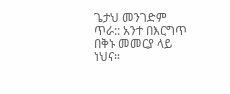ጌታህ መንገድም ጥራ:: አንተ በእርግጥ በቅኑ መመርያ ላይ ነህና።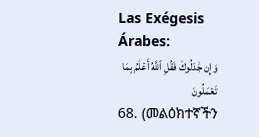Las Exégesis Árabes:
وَإِن جَٰدَلُوكَ فَقُلِ ٱللَّهُ أَعۡلَمُ بِمَا تَعۡمَلُونَ
68. (መልዕክተኛችን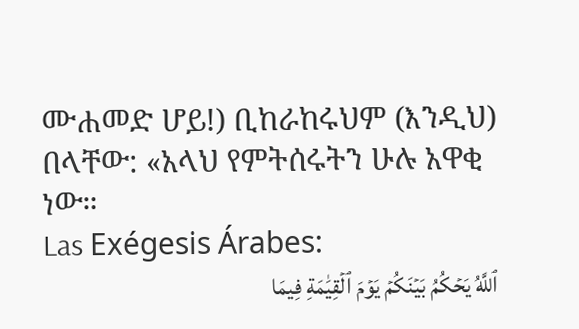ሙሐመድ ሆይ!) ቢከራከሩህም (እንዲህ) በላቸው: «አላህ የምትሰሩትን ሁሉ አዋቂ ነው።
Las Exégesis Árabes:
ٱللَّهُ يَحۡكُمُ بَيۡنَكُمۡ يَوۡمَ ٱلۡقِيَٰمَةِ فِيمَا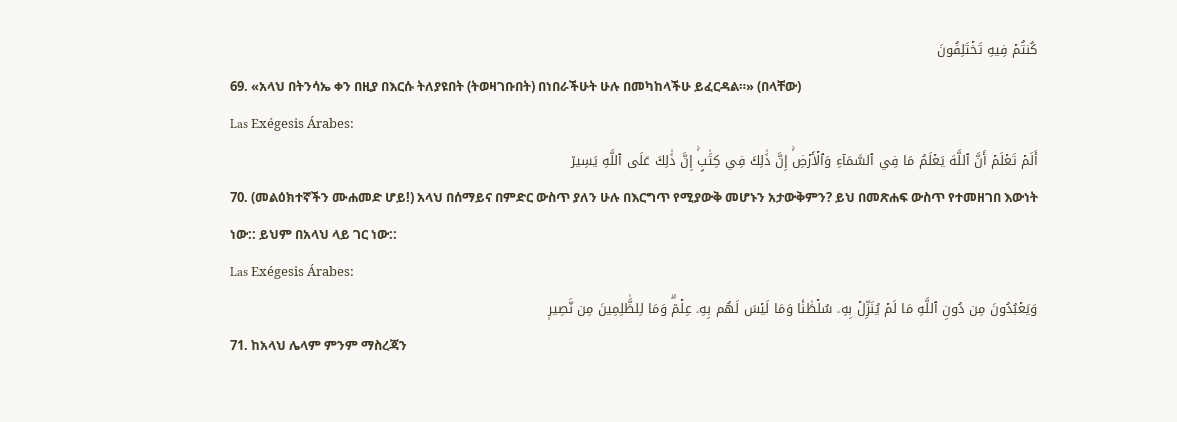كُنتُمۡ فِيهِ تَخۡتَلِفُونَ
69. «አላህ በትንሳኤ ቀን በዚያ በእርሱ ትለያዩበት (ትወዛገቡበት) በነበራችሁት ሁሉ በመካከላችሁ ይፈርዳል።» (በላቸው)
Las Exégesis Árabes:
أَلَمۡ تَعۡلَمۡ أَنَّ ٱللَّهَ يَعۡلَمُ مَا فِي ٱلسَّمَآءِ وَٱلۡأَرۡضِۚ إِنَّ ذَٰلِكَ فِي كِتَٰبٍۚ إِنَّ ذَٰلِكَ عَلَى ٱللَّهِ يَسِيرٞ
70. (መልዕክተኛችን ሙሐመድ ሆይ!) አላህ በሰማይና በምድር ውስጥ ያለን ሁሉ በእርግጥ የሚያውቅ መሆኑን አታውቅምን? ይህ በመጽሐፍ ውስጥ የተመዘገበ እውነት ነው:: ይህም በአላህ ላይ ገር ነው::
Las Exégesis Árabes:
وَيَعۡبُدُونَ مِن دُونِ ٱللَّهِ مَا لَمۡ يُنَزِّلۡ بِهِۦ سُلۡطَٰنٗا وَمَا لَيۡسَ لَهُم بِهِۦ عِلۡمٞۗ وَمَا لِلظَّٰلِمِينَ مِن نَّصِيرٖ
71. ከአላህ ሌላም ምንም ማስረጃን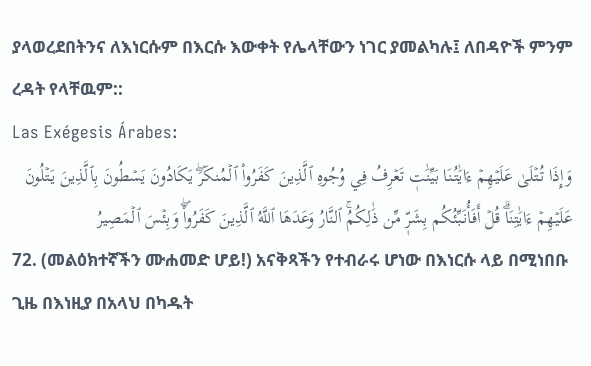ያላወረደበትንና ለእነርሱም በእርሱ እውቀት የሌላቸውን ነገር ያመልካሉ፤ ለበዳዮች ምንም ረዳት የላቸዉም::
Las Exégesis Árabes:
وَإِذَا تُتۡلَىٰ عَلَيۡهِمۡ ءَايَٰتُنَا بَيِّنَٰتٖ تَعۡرِفُ فِي وُجُوهِ ٱلَّذِينَ كَفَرُواْ ٱلۡمُنكَرَۖ يَكَادُونَ يَسۡطُونَ بِٱلَّذِينَ يَتۡلُونَ عَلَيۡهِمۡ ءَايَٰتِنَاۗ قُلۡ أَفَأُنَبِّئُكُم بِشَرّٖ مِّن ذَٰلِكُمُۚ ٱلنَّارُ وَعَدَهَا ٱللَّهُ ٱلَّذِينَ كَفَرُواْۖ وَبِئۡسَ ٱلۡمَصِيرُ
72. (መልዕክተኛችን ሙሐመድ ሆይ!) አናቅጻችን የተብራሩ ሆነው በእነርሱ ላይ በሚነበቡ ጊዜ በእነዚያ በአላህ በካዱት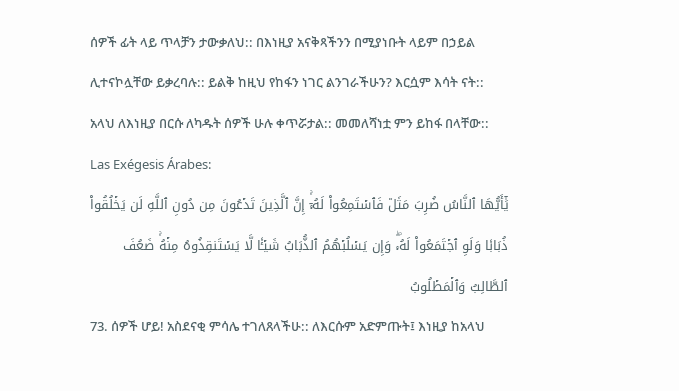ሰዎች ፊት ላይ ጥላቻን ታውቃለህ:: በእነዚያ አናቅጻችንን በሚያነቡት ላይም በኃይል ሊተናኮሏቸው ይቃረባሉ:: ይልቅ ከዚህ የከፋን ነገር ልንገራችሁን? እርሷም እሳት ናት:: አላህ ለእነዚያ በርሱ ለካዱት ሰዎች ሁሉ ቀጥሯታል:: መመለሻነቷ ምን ይከፋ በላቸው::
Las Exégesis Árabes:
يَٰٓأَيُّهَا ٱلنَّاسُ ضُرِبَ مَثَلٞ فَٱسۡتَمِعُواْ لَهُۥٓۚ إِنَّ ٱلَّذِينَ تَدۡعُونَ مِن دُونِ ٱللَّهِ لَن يَخۡلُقُواْ ذُبَابٗا وَلَوِ ٱجۡتَمَعُواْ لَهُۥۖ وَإِن يَسۡلُبۡهُمُ ٱلذُّبَابُ شَيۡـٔٗا لَّا يَسۡتَنقِذُوهُ مِنۡهُۚ ضَعُفَ ٱلطَّالِبُ وَٱلۡمَطۡلُوبُ
73. ሰዎች ሆይ! አስደናቂ ምሳሌ ተገለጸላችሁ:: ለእርሱም አድምጡት፤ እነዚያ ከአላህ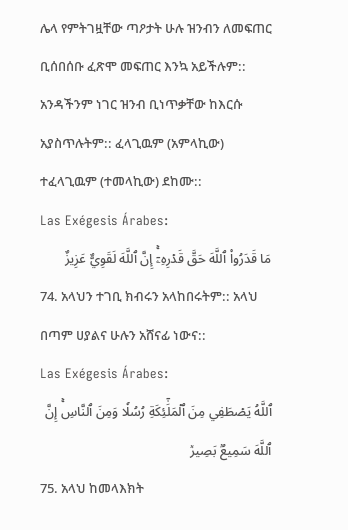ሌላ የምትገዟቸው ጣዖታት ሁሉ ዝንብን ለመፍጠር ቢሰበሰቡ ፈጽሞ መፍጠር እንኳ አይችሉም:: አንዳችንም ነገር ዝንብ ቢነጥቃቸው ከእርሱ አያስጥሉትም:: ፈላጊዉም (አምላኪው) ተፈላጊዉም (ተመላኪው) ደከሙ::
Las Exégesis Árabes:
مَا قَدَرُواْ ٱللَّهَ حَقَّ قَدۡرِهِۦٓۚ إِنَّ ٱللَّهَ لَقَوِيٌّ عَزِيزٌ
74. አላህን ተገቢ ክብሩን አላከበሩትም:: አላህ በጣም ሀያልና ሁሉን አሸናፊ ነውና::
Las Exégesis Árabes:
ٱللَّهُ يَصۡطَفِي مِنَ ٱلۡمَلَٰٓئِكَةِ رُسُلٗا وَمِنَ ٱلنَّاسِۚ إِنَّ ٱللَّهَ سَمِيعُۢ بَصِيرٞ
75. አላህ ከመላእክት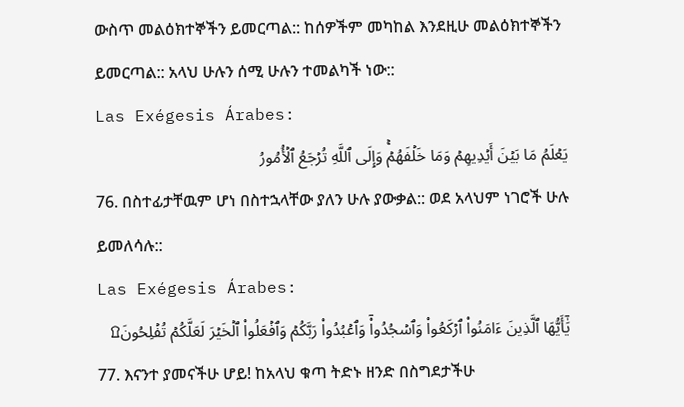ውስጥ መልዕክተኞችን ይመርጣል:: ከሰዎችም መካከል እንደዚሁ መልዕክተኞችን ይመርጣል:: አላህ ሁሉን ሰሚ ሁሉን ተመልካች ነው::
Las Exégesis Árabes:
يَعۡلَمُ مَا بَيۡنَ أَيۡدِيهِمۡ وَمَا خَلۡفَهُمۡۚ وَإِلَى ٱللَّهِ تُرۡجَعُ ٱلۡأُمُورُ
76. በስተፊታቸዉም ሆነ በስተኋላቸው ያለን ሁሉ ያውቃል:: ወደ አላህም ነገሮች ሁሉ ይመለሳሉ::
Las Exégesis Árabes:
يَٰٓأَيُّهَا ٱلَّذِينَ ءَامَنُواْ ٱرۡكَعُواْ وَٱسۡجُدُواْۤ وَٱعۡبُدُواْ رَبَّكُمۡ وَٱفۡعَلُواْ ٱلۡخَيۡرَ لَعَلَّكُمۡ تُفۡلِحُونَ۩
77. እናንተ ያመናችሁ ሆይ! ከአላህ ቁጣ ትድኑ ዘንድ በስግደታችሁ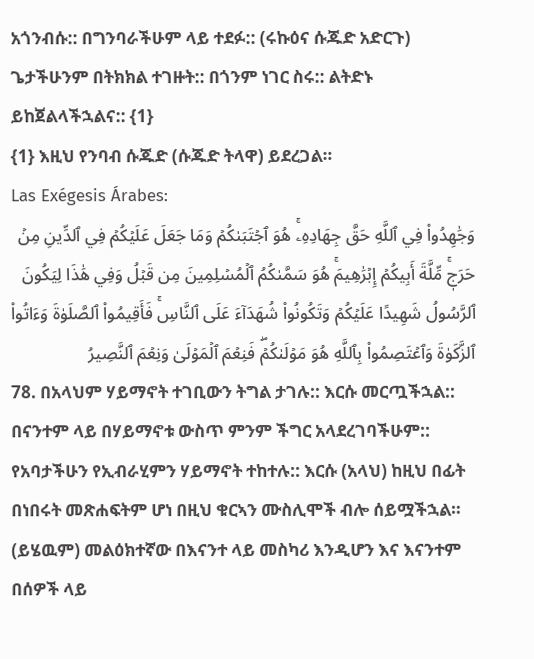አጎንብሱ:: በግንባራችሁም ላይ ተደፉ:: (ሩኩዕና ሱጁድ አድርጉ) ጌታችሁንም በትክክል ተገዙት:: በጎንም ነገር ስሩ:: ልትድኑ ይከጀልላችኋልና:: {1}
{1} እዚህ የንባብ ሱጁድ (ሱጁድ ትላዋ) ይደረጋል።
Las Exégesis Árabes:
وَجَٰهِدُواْ فِي ٱللَّهِ حَقَّ جِهَادِهِۦۚ هُوَ ٱجۡتَبَىٰكُمۡ وَمَا جَعَلَ عَلَيۡكُمۡ فِي ٱلدِّينِ مِنۡ حَرَجٖۚ مِّلَّةَ أَبِيكُمۡ إِبۡرَٰهِيمَۚ هُوَ سَمَّىٰكُمُ ٱلۡمُسۡلِمِينَ مِن قَبۡلُ وَفِي هَٰذَا لِيَكُونَ ٱلرَّسُولُ شَهِيدًا عَلَيۡكُمۡ وَتَكُونُواْ شُهَدَآءَ عَلَى ٱلنَّاسِۚ فَأَقِيمُواْ ٱلصَّلَوٰةَ وَءَاتُواْ ٱلزَّكَوٰةَ وَٱعۡتَصِمُواْ بِٱللَّهِ هُوَ مَوۡلَىٰكُمۡۖ فَنِعۡمَ ٱلۡمَوۡلَىٰ وَنِعۡمَ ٱلنَّصِيرُ
78. በአላህም ሃይማኖት ተገቢውን ትግል ታገሉ:: እርሱ መርጧችኋል:: በናንተም ላይ በሃይማኖቱ ውስጥ ምንም ችግር አላደረገባችሁም:: የአባታችሁን የኢብራሂምን ሃይማኖት ተከተሉ:: እርሱ (አላህ) ከዚህ በፊት በነበሩት መጽሐፍትም ሆነ በዚህ ቁርኣን ሙስሊሞች ብሎ ሰይሟችኋል። (ይሄዉም) መልዕክተኛው በእናንተ ላይ መስካሪ እንዲሆን እና እናንተም በሰዎች ላይ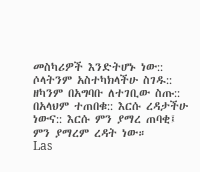መስካሪዎች እንድትሆኑ ነው:: ሶላትንም አስተካክላችሁ ስገዱ:: ዘካንም በአግባቡ ለተገቢው ስጡ:: በአላህም ተጠበቁ:: እርሱ ረዳታችሁ ነውና:: እርሱ ምን ያማረ ጠባቂ፤ ምን ያማረም ረዳት ነው።
Las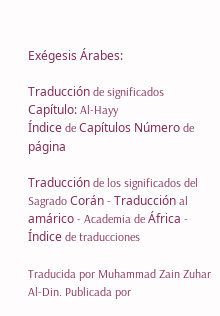Exégesis Árabes:

Traducción de significados Capítulo: Al-Hayy
Índice de Capítulos Número de página

Traducción de los significados del Sagrado Corán - Traducción al amárico - Academia de África - Índice de traducciones

Traducida por Muhammad Zain Zuhar Al-Din. Publicada por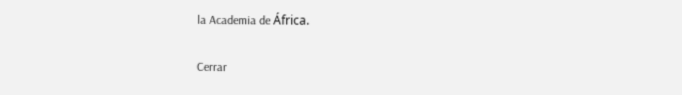la Academia de África.

Cerrar